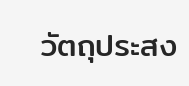วัตถุประสง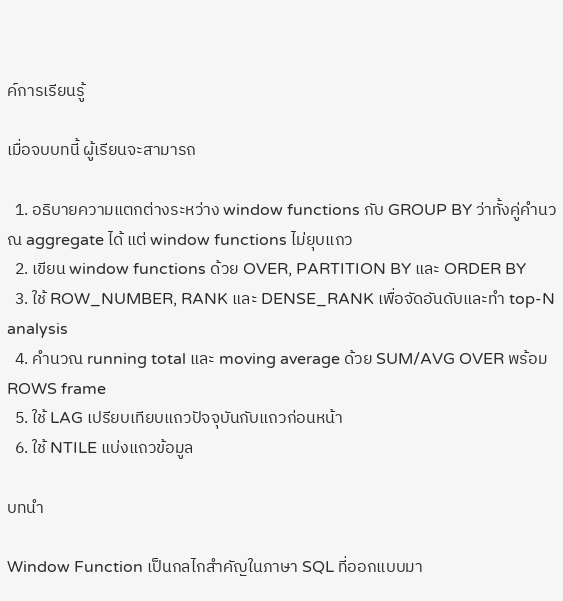ค์การเรียนรู้

เมื่อจบบทนี้ ผู้เรียนจะสามารถ

  1. อธิบายความแตกต่างระหว่าง window functions กับ GROUP BY ว่าทั้งคู่คำนวณ aggregate ได้ แต่ window functions ไม่ยุบแถว
  2. เขียน window functions ด้วย OVER, PARTITION BY และ ORDER BY
  3. ใช้ ROW_NUMBER, RANK และ DENSE_RANK เพื่อจัดอันดับและทำ top-N analysis
  4. คำนวณ running total และ moving average ด้วย SUM/AVG OVER พร้อม ROWS frame
  5. ใช้ LAG เปรียบเทียบแถวปัจจุบันกับแถวก่อนหน้า
  6. ใช้ NTILE แบ่งแถวข้อมูล

บทนำ

Window Function เป็นกลไกสำคัญในภาษา SQL ที่ออกแบบมา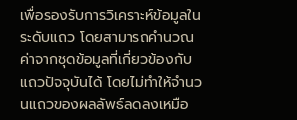เพื่อรองรับการวิเคราะห์ข้อมูลในระดับแถว โดยสามารถคำนวณค่าจากชุดข้อมูลที่เกี่ยวข้องกับแถวปัจจุบันได้ โดยไม่ทำให้จำนวนแถวของผลลัพธ์ลดลงเหมือ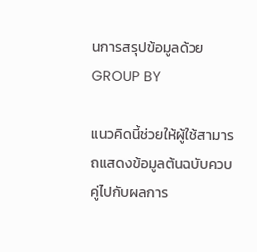นการสรุปข้อมูลด้วย GROUP BY

แนวคิดนี้ช่วยให้ผู้ใช้สามารถแสดงข้อมูลต้นฉบับควบคู่ไปกับผลการ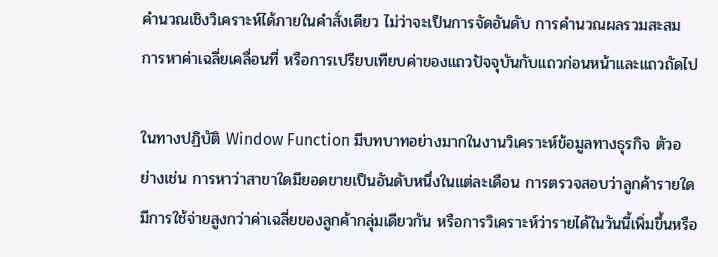คำนวณเชิงวิเคราะห์ได้ภายในคำสั่งเดียว ไม่ว่าจะเป็นการจัดอันดับ การคำนวณผลรวมสะสม การหาค่าเฉลี่ยเคลื่อนที่ หรือการเปรียบเทียบค่าของแถวปัจจุบันกับแถวก่อนหน้าและแถวถัดไป

ในทางปฏิบัติ Window Function มีบทบาทอย่างมากในงานวิเคราะห์ข้อมูลทางธุรกิจ ตัวอย่างเช่น การหาว่าสาขาใดมียอดขายเป็นอันดับหนึ่งในแต่ละเดือน การตรวจสอบว่าลูกค้ารายใดมีการใช้จ่ายสูงกว่าค่าเฉลี่ยของลูกค้ากลุ่มเดียวกัน หรือการวิเคราะห์ว่ารายได้ในวันนี้เพิ่มขึ้นหรือ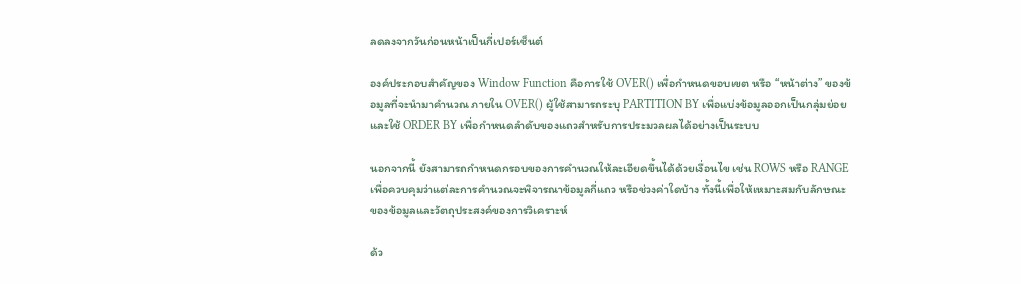ลดลงจากวันก่อนหน้าเป็นกี่เปอร์เซ็นต์

องค์ประกอบสำคัญของ Window Function คือการใช้ OVER() เพื่อกำหนดขอบเขต หรือ “หน้าต่าง” ของข้อมูลที่จะนำมาคำนวณ ภายใน OVER() ผู้ใช้สามารถระบุ PARTITION BY เพื่อแบ่งข้อมูลออกเป็นกลุ่มย่อย และใช้ ORDER BY เพื่อกำหนดลำดับของแถวสำหรับการประมวลผลได้อย่างเป็นระบบ

นอกจากนี้ ยังสามารถกำหนดกรอบของการคำนวณให้ละเอียดขึ้นได้ด้วยเงื่อนไข เช่น ROWS หรือ RANGE เพื่อควบคุมว่าแต่ละการคำนวณจะพิจารณาข้อมูลกี่แถว หรือช่วงค่าใดบ้าง ทั้งนี้เพื่อให้เหมาะสมกับลักษณะของข้อมูลและวัตถุประสงค์ของการวิเคราะห์

ด้ว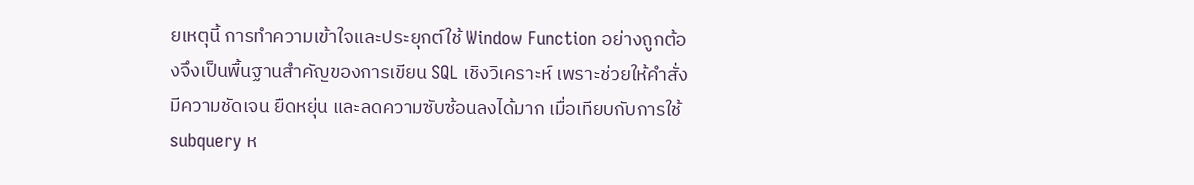ยเหตุนี้ การทำความเข้าใจและประยุกต์ใช้ Window Function อย่างถูกต้องจึงเป็นพื้นฐานสำคัญของการเขียน SQL เชิงวิเคราะห์ เพราะช่วยให้คำสั่งมีความชัดเจน ยืดหยุ่น และลดความซับซ้อนลงได้มาก เมื่อเทียบกับการใช้ subquery ห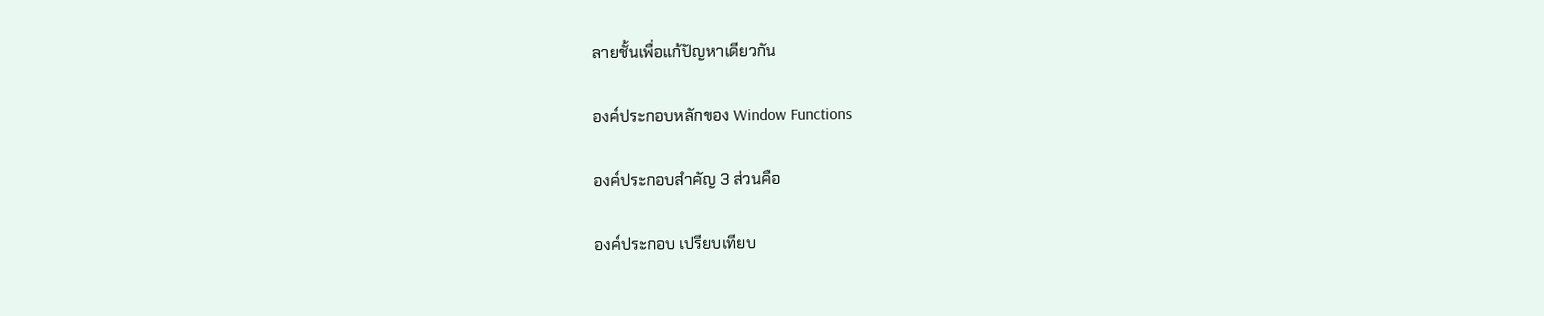ลายชั้นเพื่อแก้ปัญหาเดียวกัน

องค์ประกอบหลักของ Window Functions

องค์ประกอบสำคัญ 3 ส่วนคือ

องค์ประกอบ เปรียบเทียบ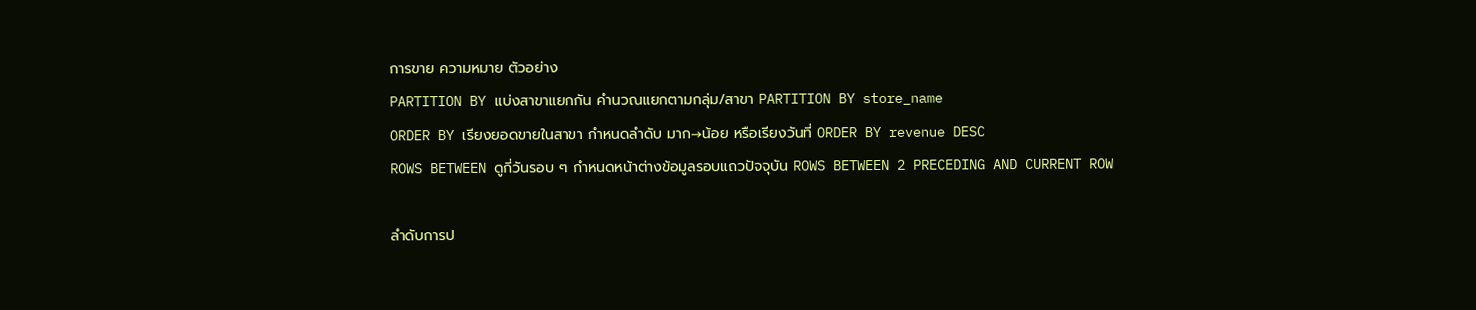การขาย ความหมาย ตัวอย่าง
PARTITION BY แบ่งสาขาแยกกัน คำนวณแยกตามกลุ่ม/สาขา PARTITION BY store_name
ORDER BY เรียงยอดขายในสาขา กำหนดลำดับ มาก→น้อย หรือเรียงวันที่ ORDER BY revenue DESC
ROWS BETWEEN ดูกี่วันรอบ ๆ กำหนดหน้าต่างข้อมูลรอบแถวปัจจุบัน ROWS BETWEEN 2 PRECEDING AND CURRENT ROW

ลำดับการป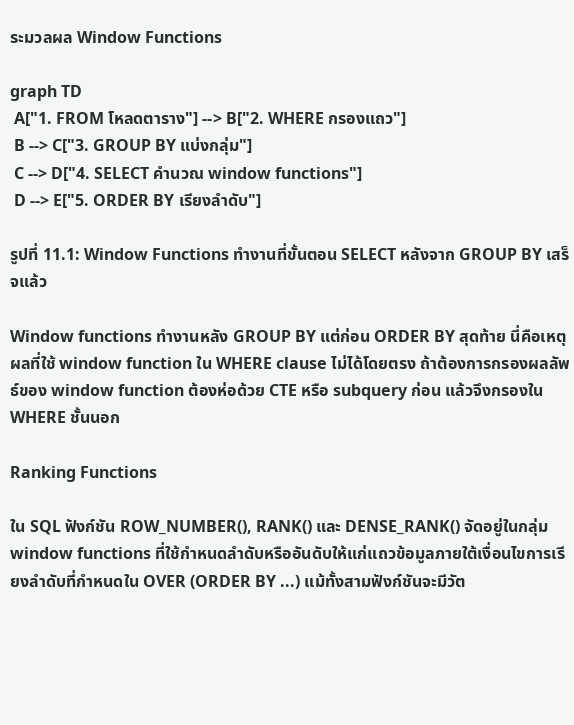ระมวลผล Window Functions

graph TD
 A["1. FROM โหลดตาราง"] --> B["2. WHERE กรองแถว"]
 B --> C["3. GROUP BY แบ่งกลุ่ม"]
 C --> D["4. SELECT คำนวณ window functions"]
 D --> E["5. ORDER BY เรียงลำดับ"]

รูปที่ 11.1: Window Functions ทำงานที่ขั้นตอน SELECT หลังจาก GROUP BY เสร็จแล้ว

Window functions ทำงานหลัง GROUP BY แต่ก่อน ORDER BY สุดท้าย นี่คือเหตุผลที่ใช้ window function ใน WHERE clause ไม่ได้โดยตรง ถ้าต้องการกรองผลลัพธ์ของ window function ต้องห่อด้วย CTE หรือ subquery ก่อน แล้วจึงกรองใน WHERE ชั้นนอก

Ranking Functions

ใน SQL ฟังก์ชัน ROW_NUMBER(), RANK() และ DENSE_RANK() จัดอยู่ในกลุ่ม window functions ที่ใช้กำหนดลำดับหรืออันดับให้แก่แถวข้อมูลภายใต้เงื่อนไขการเรียงลำดับที่กำหนดใน OVER (ORDER BY ...) แม้ทั้งสามฟังก์ชันจะมีวัต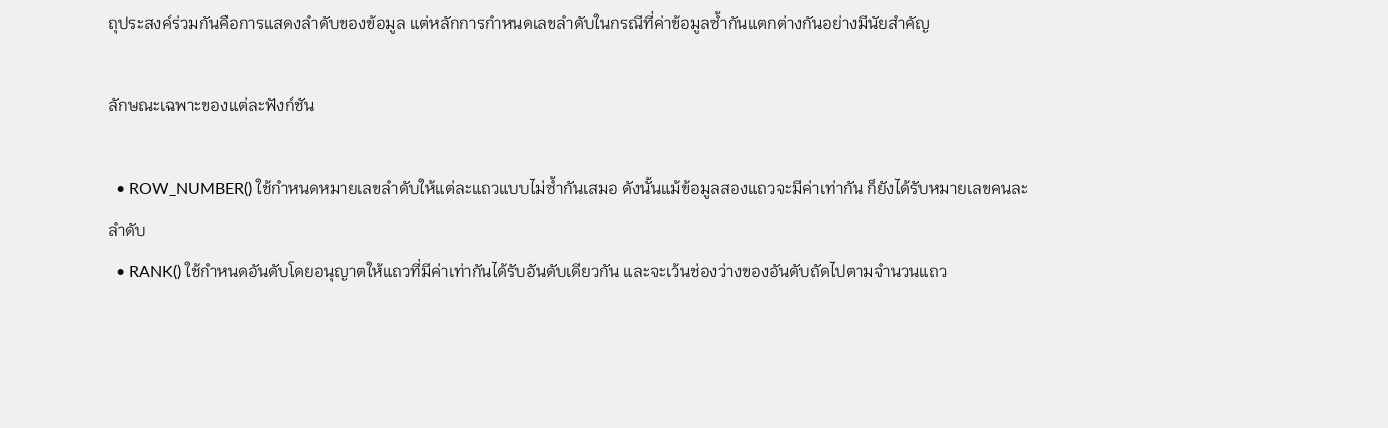ถุประสงค์ร่วมกันคือการแสดงลำดับของข้อมูล แต่หลักการกำหนดเลขลำดับในกรณีที่ค่าข้อมูลซ้ำกันแตกต่างกันอย่างมีนัยสำคัญ

ลักษณะเฉพาะของแต่ละฟังก์ชัน

  • ROW_NUMBER() ใช้กำหนดหมายเลขลำดับให้แต่ละแถวแบบไม่ซ้ำกันเสมอ ดังนั้นแม้ข้อมูลสองแถวจะมีค่าเท่ากัน ก็ยังได้รับหมายเลขคนละลำดับ
  • RANK() ใช้กำหนดอันดับโดยอนุญาตให้แถวที่มีค่าเท่ากันได้รับอันดับเดียวกัน และจะเว้นช่องว่างของอันดับถัดไปตามจำนวนแถว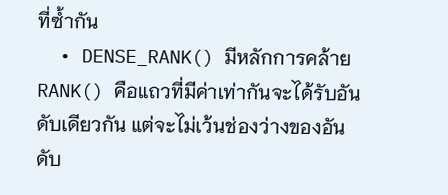ที่ซ้ำกัน
  • DENSE_RANK() มีหลักการคล้าย RANK() คือแถวที่มีค่าเท่ากันจะได้รับอันดับเดียวกัน แต่จะไม่เว้นช่องว่างของอันดับ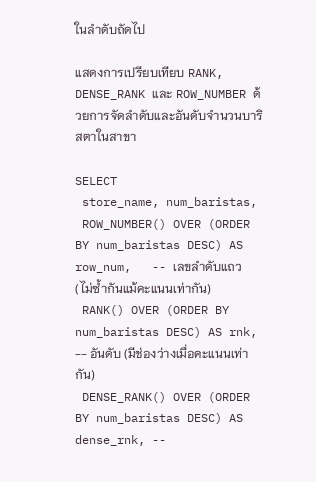ในลำดับถัดไป

แสดงการเปรียบเทียบ RANK, DENSE_RANK และ ROW_NUMBER ด้วยการจัดลำดับและอันดับจำนวนบาริสตาในสาขา

SELECT
 store_name, num_baristas,
 ROW_NUMBER() OVER (ORDER BY num_baristas DESC) AS row_num,   -- เลขลำดับแถว (ไม่ซ้ำกันแม้คะแนนเท่ากัน)
 RANK() OVER (ORDER BY num_baristas DESC) AS rnk,             -- อันดับ (มีช่องว่างเมื่อคะแนนเท่ากัน)
 DENSE_RANK() OVER (ORDER BY num_baristas DESC) AS dense_rnk, --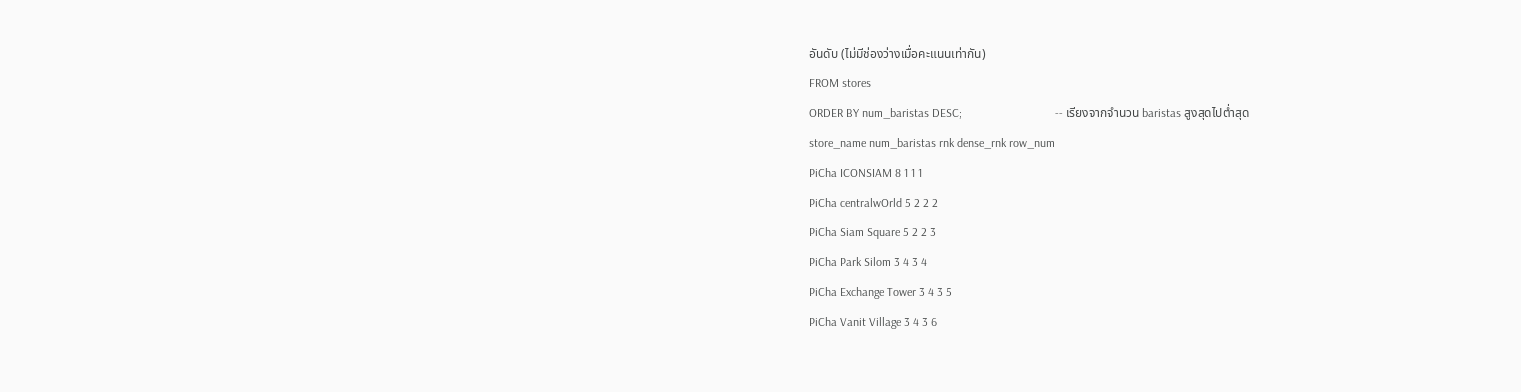อันดับ (ไม่มีช่องว่างเมื่อคะแนนเท่ากัน)
FROM stores
ORDER BY num_baristas DESC;                               -- เรียงจากจำนวน baristas สูงสุดไปต่ำสุด
store_name num_baristas rnk dense_rnk row_num
PiCha ICONSIAM 8 1 1 1
PiCha centralwOrld 5 2 2 2
PiCha Siam Square 5 2 2 3
PiCha Park Silom 3 4 3 4
PiCha Exchange Tower 3 4 3 5
PiCha Vanit Village 3 4 3 6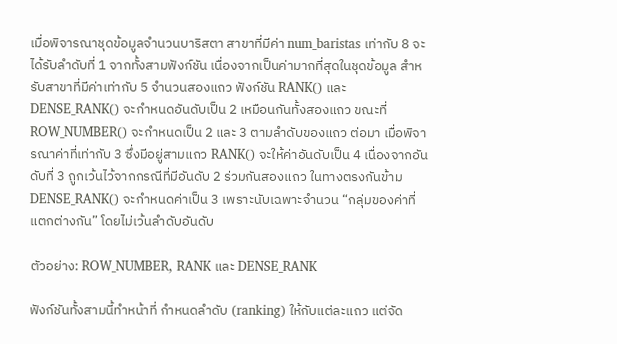เมื่อพิจารณาชุดข้อมูลจำนวนบาริสตา สาขาที่มีค่า num_baristas เท่ากับ 8 จะได้รับลำดับที่ 1 จากทั้งสามฟังก์ชัน เนื่องจากเป็นค่ามากที่สุดในชุดข้อมูล สำหรับสาขาที่มีค่าเท่ากับ 5 จำนวนสองแถว ฟังก์ชัน RANK() และ DENSE_RANK() จะกำหนดอันดับเป็น 2 เหมือนกันทั้งสองแถว ขณะที่ ROW_NUMBER() จะกำหนดเป็น 2 และ 3 ตามลำดับของแถว ต่อมา เมื่อพิจารณาค่าที่เท่ากับ 3 ซึ่งมีอยู่สามแถว RANK() จะให้ค่าอันดับเป็น 4 เนื่องจากอันดับที่ 3 ถูกเว้นไว้จากกรณีที่มีอันดับ 2 ร่วมกันสองแถว ในทางตรงกันข้าม DENSE_RANK() จะกำหนดค่าเป็น 3 เพราะนับเฉพาะจำนวน “กลุ่มของค่าที่แตกต่างกัน” โดยไม่เว้นลำดับอันดับ

ตัวอย่าง: ROW_NUMBER, RANK และ DENSE_RANK

ฟังก์ชันทั้งสามนี้ทำหน้าที่ กำหนดลำดับ (ranking) ให้กับแต่ละแถว แต่จัด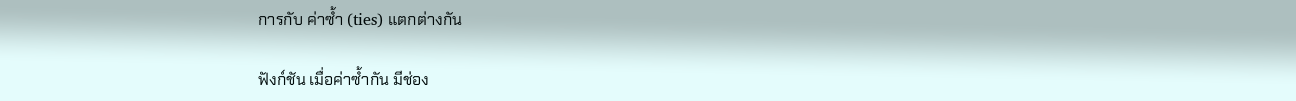การกับ ค่าซ้ำ (ties) แตกต่างกัน

ฟังก์ชัน เมื่อค่าซ้ำกัน มีช่อง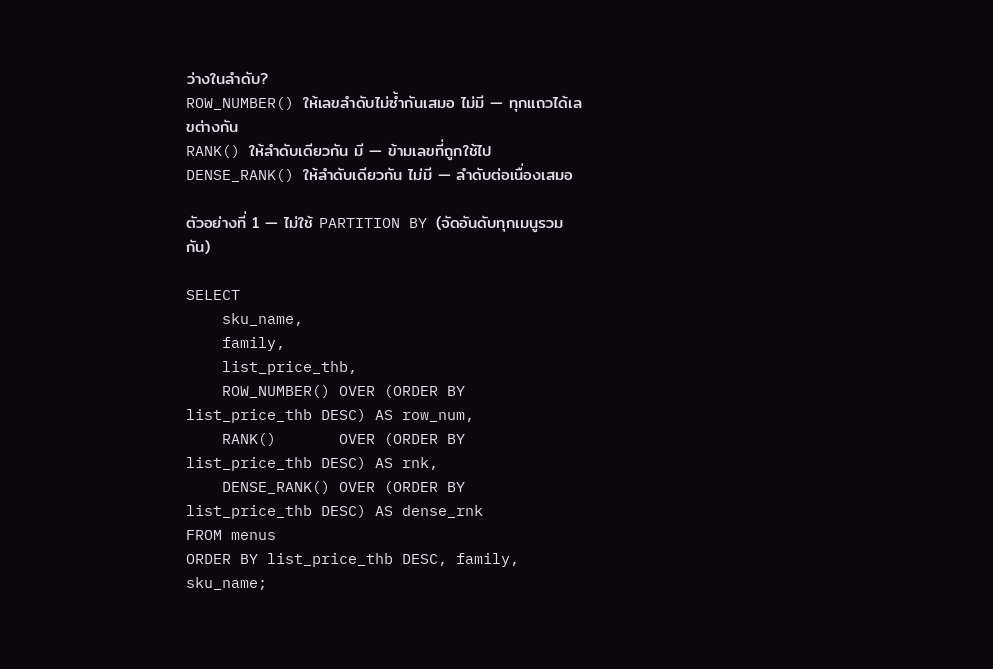ว่างในลำดับ?
ROW_NUMBER() ให้เลขลำดับไม่ซ้ำกันเสมอ ไม่มี — ทุกแถวได้เลขต่างกัน
RANK() ให้ลำดับเดียวกัน มี — ข้ามเลขที่ถูกใช้ไป
DENSE_RANK() ให้ลำดับเดียวกัน ไม่มี — ลำดับต่อเนื่องเสมอ

ตัวอย่างที่ 1 — ไม่ใช้ PARTITION BY (จัดอันดับทุกเมนูรวมกัน)

SELECT
    sku_name,
    family,
    list_price_thb,
    ROW_NUMBER() OVER (ORDER BY list_price_thb DESC) AS row_num,
    RANK()       OVER (ORDER BY list_price_thb DESC) AS rnk,
    DENSE_RANK() OVER (ORDER BY list_price_thb DESC) AS dense_rnk
FROM menus
ORDER BY list_price_thb DESC, family, sku_name;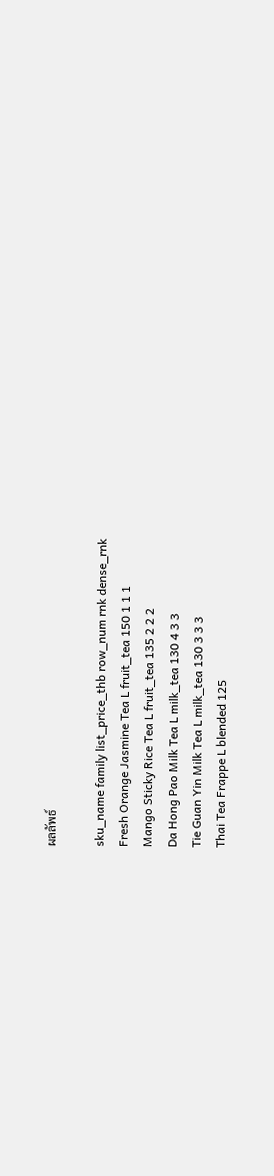ผลลัพธ์

sku_name family list_price_thb row_num rnk dense_rnk
Fresh Orange Jasmine Tea L fruit_tea 150 1 1 1
Mango Sticky Rice Tea L fruit_tea 135 2 2 2
Da Hong Pao Milk Tea L milk_tea 130 4 3 3
Tie Guan Yin Milk Tea L milk_tea 130 3 3 3
Thai Tea Frappe L blended 125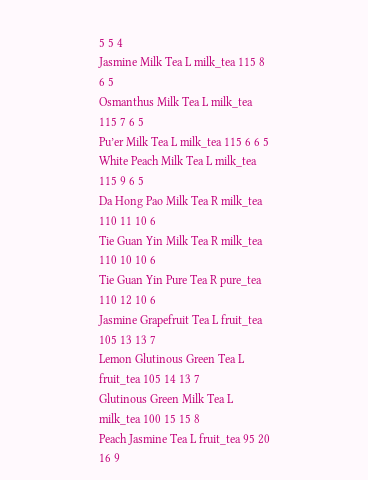5 5 4
Jasmine Milk Tea L milk_tea 115 8 6 5
Osmanthus Milk Tea L milk_tea 115 7 6 5
Pu’er Milk Tea L milk_tea 115 6 6 5
White Peach Milk Tea L milk_tea 115 9 6 5
Da Hong Pao Milk Tea R milk_tea 110 11 10 6
Tie Guan Yin Milk Tea R milk_tea 110 10 10 6
Tie Guan Yin Pure Tea R pure_tea 110 12 10 6
Jasmine Grapefruit Tea L fruit_tea 105 13 13 7
Lemon Glutinous Green Tea L fruit_tea 105 14 13 7
Glutinous Green Milk Tea L milk_tea 100 15 15 8
Peach Jasmine Tea L fruit_tea 95 20 16 9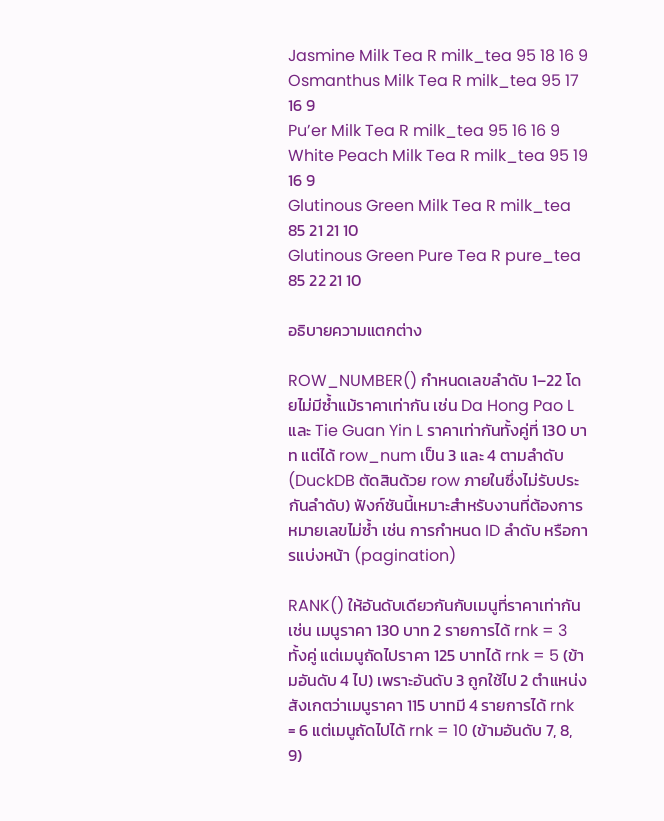Jasmine Milk Tea R milk_tea 95 18 16 9
Osmanthus Milk Tea R milk_tea 95 17 16 9
Pu’er Milk Tea R milk_tea 95 16 16 9
White Peach Milk Tea R milk_tea 95 19 16 9
Glutinous Green Milk Tea R milk_tea 85 21 21 10
Glutinous Green Pure Tea R pure_tea 85 22 21 10

อธิบายความแตกต่าง

ROW_NUMBER() กำหนดเลขลำดับ 1–22 โดยไม่มีซ้ำแม้ราคาเท่ากัน เช่น Da Hong Pao L และ Tie Guan Yin L ราคาเท่ากันทั้งคู่ที่ 130 บาท แต่ได้ row_num เป็น 3 และ 4 ตามลำดับ (DuckDB ตัดสินด้วย row ภายในซึ่งไม่รับประกันลำดับ) ฟังก์ชันนี้เหมาะสำหรับงานที่ต้องการหมายเลขไม่ซ้ำ เช่น การกำหนด ID ลำดับ หรือการแบ่งหน้า (pagination)

RANK() ให้อันดับเดียวกันกับเมนูที่ราคาเท่ากัน เช่น เมนูราคา 130 บาท 2 รายการได้ rnk = 3 ทั้งคู่ แต่เมนูถัดไปราคา 125 บาทได้ rnk = 5 (ข้ามอันดับ 4 ไป) เพราะอันดับ 3 ถูกใช้ไป 2 ตำแหน่ง สังเกตว่าเมนูราคา 115 บาทมี 4 รายการได้ rnk = 6 แต่เมนูถัดไปได้ rnk = 10 (ข้ามอันดับ 7, 8, 9)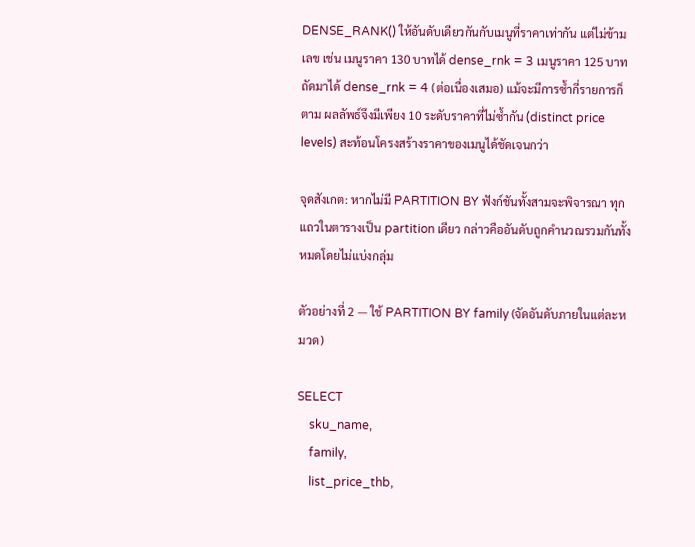DENSE_RANK() ให้อันดับเดียวกันกับเมนูที่ราคาเท่ากัน แต่ไม่ข้ามเลข เช่น เมนูราคา 130 บาทได้ dense_rnk = 3 เมนูราคา 125 บาทถัดมาได้ dense_rnk = 4 (ต่อเนื่องเสมอ) แม้จะมีการซ้ำกี่รายการก็ตาม ผลลัพธ์จึงมีเพียง 10 ระดับราคาที่ไม่ซ้ำกัน (distinct price levels) สะท้อนโครงสร้างราคาของเมนูได้ชัดเจนกว่า

จุดสังเกต: หากไม่มี PARTITION BY ฟังก์ชันทั้งสามจะพิจารณา ทุกแถวในตารางเป็น partition เดียว กล่าวคืออันดับถูกคำนวณรวมกันทั้งหมดโดยไม่แบ่งกลุ่ม

ตัวอย่างที่ 2 — ใช้ PARTITION BY family (จัดอันดับภายในแต่ละหมวด)

SELECT
    sku_name,
    family,
    list_price_thb,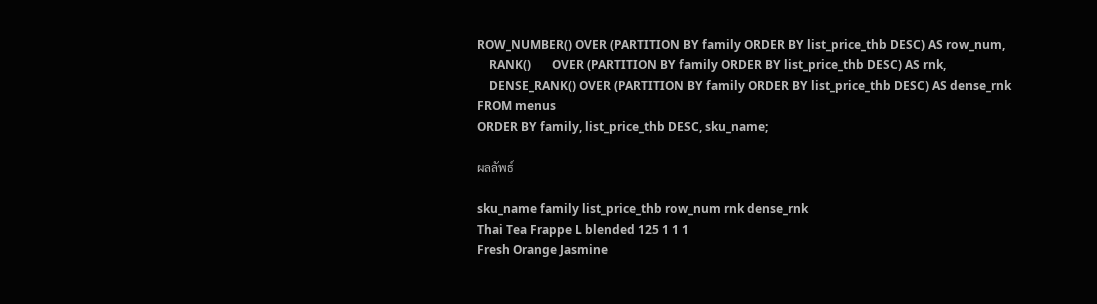ROW_NUMBER() OVER (PARTITION BY family ORDER BY list_price_thb DESC) AS row_num,
    RANK()       OVER (PARTITION BY family ORDER BY list_price_thb DESC) AS rnk,
    DENSE_RANK() OVER (PARTITION BY family ORDER BY list_price_thb DESC) AS dense_rnk
FROM menus
ORDER BY family, list_price_thb DESC, sku_name;

ผลลัพธ์

sku_name family list_price_thb row_num rnk dense_rnk
Thai Tea Frappe L blended 125 1 1 1
Fresh Orange Jasmine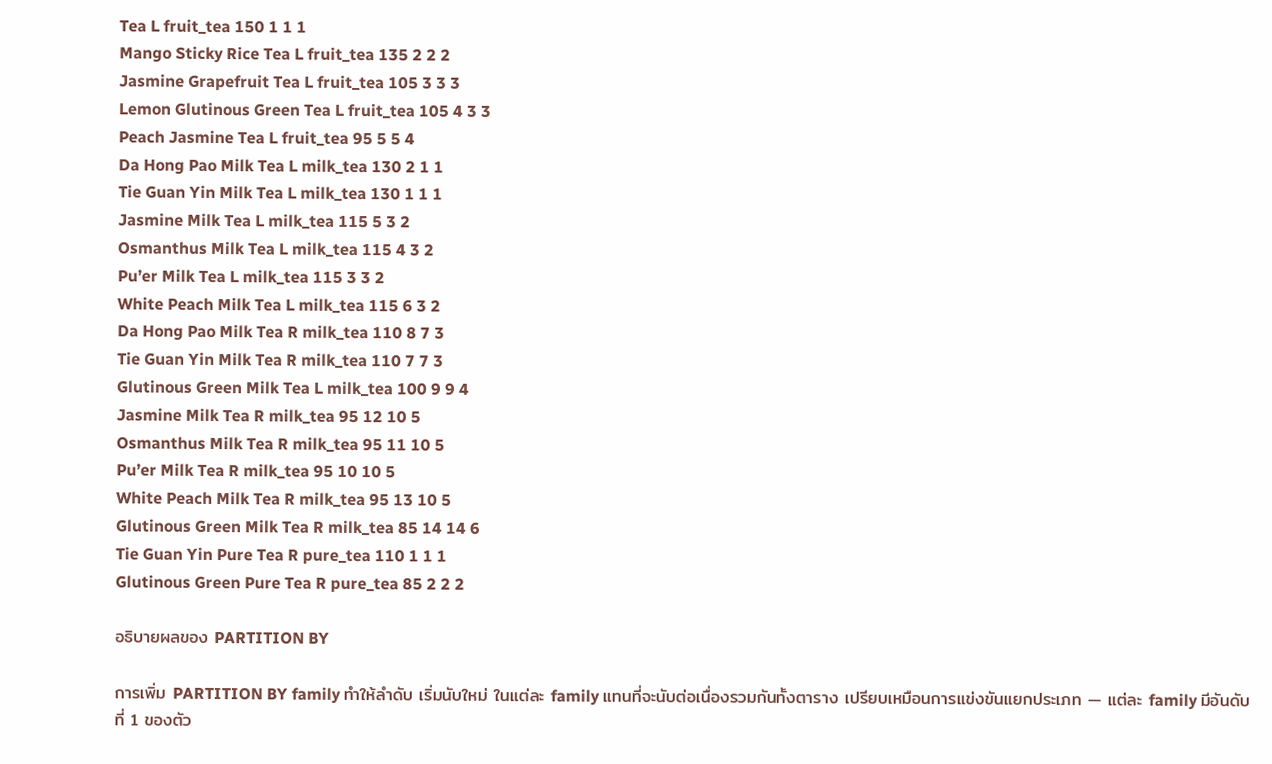Tea L fruit_tea 150 1 1 1
Mango Sticky Rice Tea L fruit_tea 135 2 2 2
Jasmine Grapefruit Tea L fruit_tea 105 3 3 3
Lemon Glutinous Green Tea L fruit_tea 105 4 3 3
Peach Jasmine Tea L fruit_tea 95 5 5 4
Da Hong Pao Milk Tea L milk_tea 130 2 1 1
Tie Guan Yin Milk Tea L milk_tea 130 1 1 1
Jasmine Milk Tea L milk_tea 115 5 3 2
Osmanthus Milk Tea L milk_tea 115 4 3 2
Pu’er Milk Tea L milk_tea 115 3 3 2
White Peach Milk Tea L milk_tea 115 6 3 2
Da Hong Pao Milk Tea R milk_tea 110 8 7 3
Tie Guan Yin Milk Tea R milk_tea 110 7 7 3
Glutinous Green Milk Tea L milk_tea 100 9 9 4
Jasmine Milk Tea R milk_tea 95 12 10 5
Osmanthus Milk Tea R milk_tea 95 11 10 5
Pu’er Milk Tea R milk_tea 95 10 10 5
White Peach Milk Tea R milk_tea 95 13 10 5
Glutinous Green Milk Tea R milk_tea 85 14 14 6
Tie Guan Yin Pure Tea R pure_tea 110 1 1 1
Glutinous Green Pure Tea R pure_tea 85 2 2 2

อธิบายผลของ PARTITION BY

การเพิ่ม PARTITION BY family ทำให้ลำดับ เริ่มนับใหม่ ในแต่ละ family แทนที่จะนับต่อเนื่องรวมกันทั้งตาราง เปรียบเหมือนการแข่งขันแยกประเภท — แต่ละ family มีอันดับที่ 1 ของตัว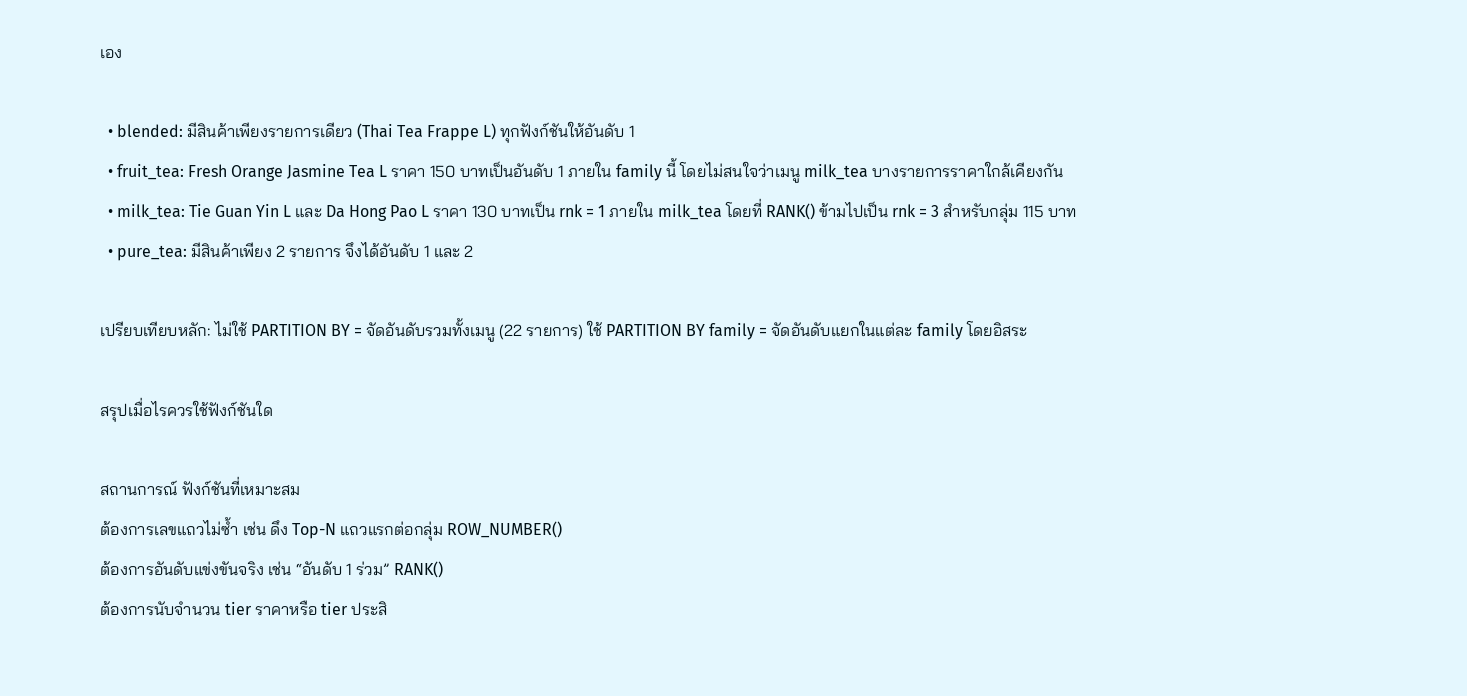เอง

  • blended: มีสินค้าเพียงรายการเดียว (Thai Tea Frappe L) ทุกฟังก์ชันให้อันดับ 1
  • fruit_tea: Fresh Orange Jasmine Tea L ราคา 150 บาทเป็นอันดับ 1 ภายใน family นี้ โดยไม่สนใจว่าเมนู milk_tea บางรายการราคาใกล้เคียงกัน
  • milk_tea: Tie Guan Yin L และ Da Hong Pao L ราคา 130 บาทเป็น rnk = 1 ภายใน milk_tea โดยที่ RANK() ข้ามไปเป็น rnk = 3 สำหรับกลุ่ม 115 บาท
  • pure_tea: มีสินค้าเพียง 2 รายการ จึงได้อันดับ 1 และ 2

เปรียบเทียบหลัก: ไม่ใช้ PARTITION BY = จัดอันดับรวมทั้งเมนู (22 รายการ) ใช้ PARTITION BY family = จัดอันดับแยกในแต่ละ family โดยอิสระ

สรุปเมื่อไรควรใช้ฟังก์ชันใด

สถานการณ์ ฟังก์ชันที่เหมาะสม
ต้องการเลขแถวไม่ซ้ำ เช่น ดึง Top-N แถวแรกต่อกลุ่ม ROW_NUMBER()
ต้องการอันดับแข่งขันจริง เช่น “อันดับ 1 ร่วม” RANK()
ต้องการนับจำนวน tier ราคาหรือ tier ประสิ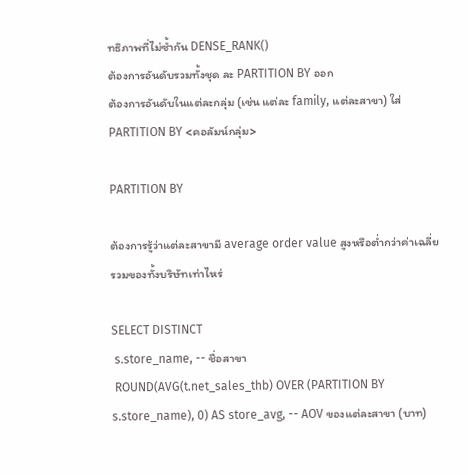ทธิภาพที่ไม่ซ้ำกัน DENSE_RANK()
ต้องการอันดับรวมทั้งชุด ละ PARTITION BY ออก
ต้องการอันดับในแต่ละกลุ่ม (เช่น แต่ละ family, แต่ละสาขา) ใส่ PARTITION BY <คอลัมน์กลุ่ม>

PARTITION BY

ต้องการรู้ว่าแต่ละสาขามี average order value สูงหรือต่ำกว่าค่าเฉลี่ยรวมของทั้งบริษัทเท่าไหร่

SELECT DISTINCT
 s.store_name, -- ชื่อสาขา
 ROUND(AVG(t.net_sales_thb) OVER (PARTITION BY s.store_name), 0) AS store_avg, -- AOV ของแต่ละสาขา (บาท)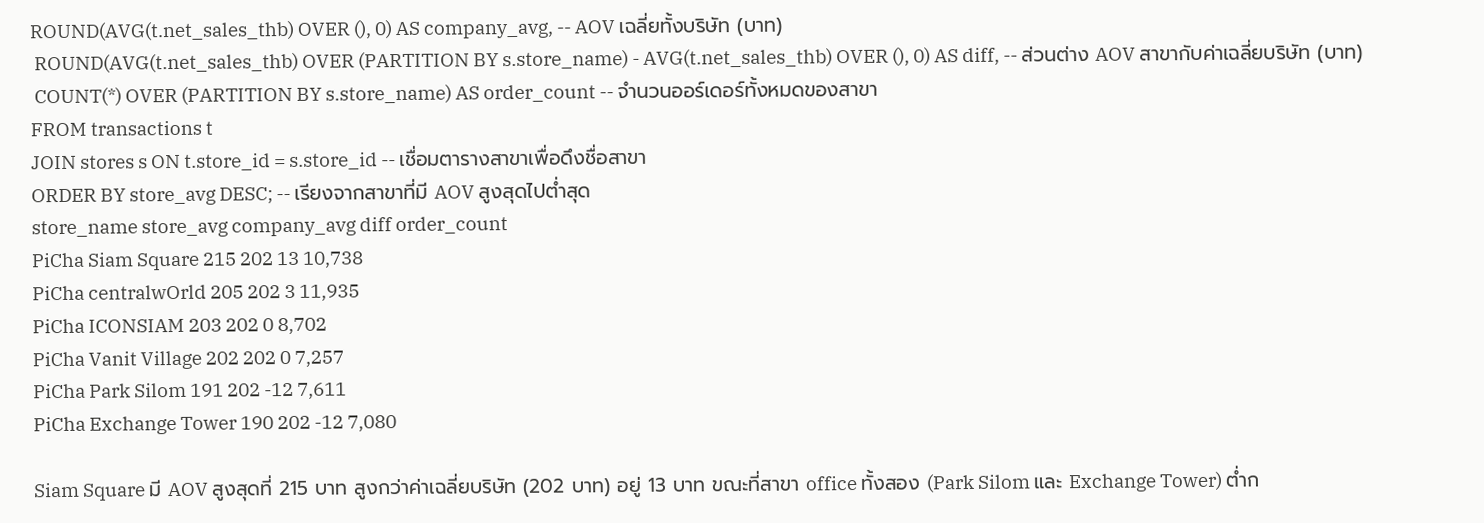ROUND(AVG(t.net_sales_thb) OVER (), 0) AS company_avg, -- AOV เฉลี่ยทั้งบริษัท (บาท)
 ROUND(AVG(t.net_sales_thb) OVER (PARTITION BY s.store_name) - AVG(t.net_sales_thb) OVER (), 0) AS diff, -- ส่วนต่าง AOV สาขากับค่าเฉลี่ยบริษัท (บาท)
 COUNT(*) OVER (PARTITION BY s.store_name) AS order_count -- จำนวนออร์เดอร์ทั้งหมดของสาขา
FROM transactions t
JOIN stores s ON t.store_id = s.store_id -- เชื่อมตารางสาขาเพื่อดึงชื่อสาขา
ORDER BY store_avg DESC; -- เรียงจากสาขาที่มี AOV สูงสุดไปต่ำสุด
store_name store_avg company_avg diff order_count
PiCha Siam Square 215 202 13 10,738
PiCha centralwOrld 205 202 3 11,935
PiCha ICONSIAM 203 202 0 8,702
PiCha Vanit Village 202 202 0 7,257
PiCha Park Silom 191 202 -12 7,611
PiCha Exchange Tower 190 202 -12 7,080

Siam Square มี AOV สูงสุดที่ 215 บาท สูงกว่าค่าเฉลี่ยบริษัท (202 บาท) อยู่ 13 บาท ขณะที่สาขา office ทั้งสอง (Park Silom และ Exchange Tower) ต่ำก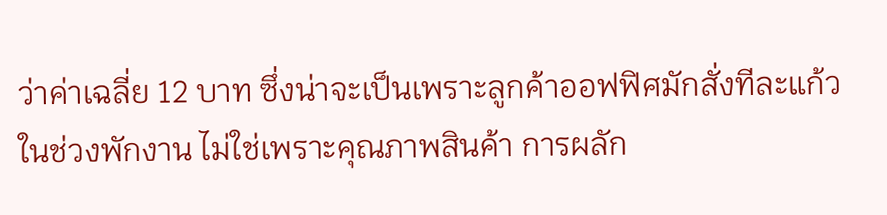ว่าค่าเฉลี่ย 12 บาท ซึ่งน่าจะเป็นเพราะลูกค้าออฟฟิศมักสั่งทีละแก้วในช่วงพักงาน ไม่ใช่เพราะคุณภาพสินค้า การผลัก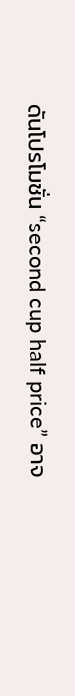ดันโปรโมชั่น “second cup half price” อาจ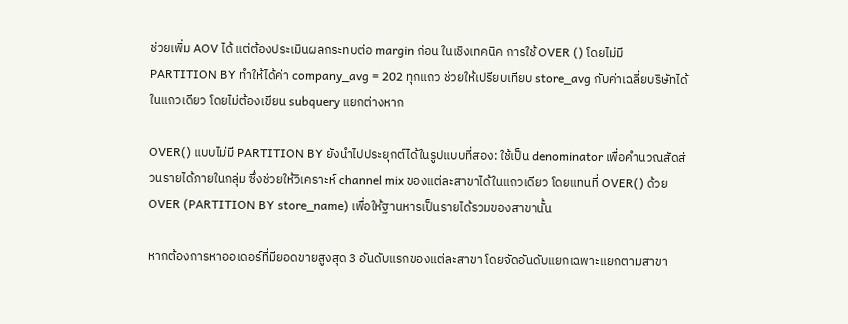ช่วยเพิ่ม AOV ได้ แต่ต้องประเมินผลกระทบต่อ margin ก่อน ในเชิงเทคนิค การใช้ OVER () โดยไม่มี PARTITION BY ทำให้ได้ค่า company_avg = 202 ทุกแถว ช่วยให้เปรียบเทียบ store_avg กับค่าเฉลี่ยบริษัทได้ในแถวเดียว โดยไม่ต้องเขียน subquery แยกต่างหาก

OVER() แบบไม่มี PARTITION BY ยังนำไปประยุกต์ได้ในรูปแบบที่สอง: ใช้เป็น denominator เพื่อคำนวณสัดส่วนรายได้ภายในกลุ่ม ซึ่งช่วยให้วิเคราะห์ channel mix ของแต่ละสาขาได้ในแถวเดียว โดยแทนที่ OVER() ด้วย OVER (PARTITION BY store_name) เพื่อให้ฐานหารเป็นรายได้รวมของสาขานั้น

หากต้องการหาออเดอร์ที่มียอดขายสูงสุด 3 อันดับแรกของแต่ละสาขา โดยจัดอันดับแยกเฉพาะแยกตามสาขา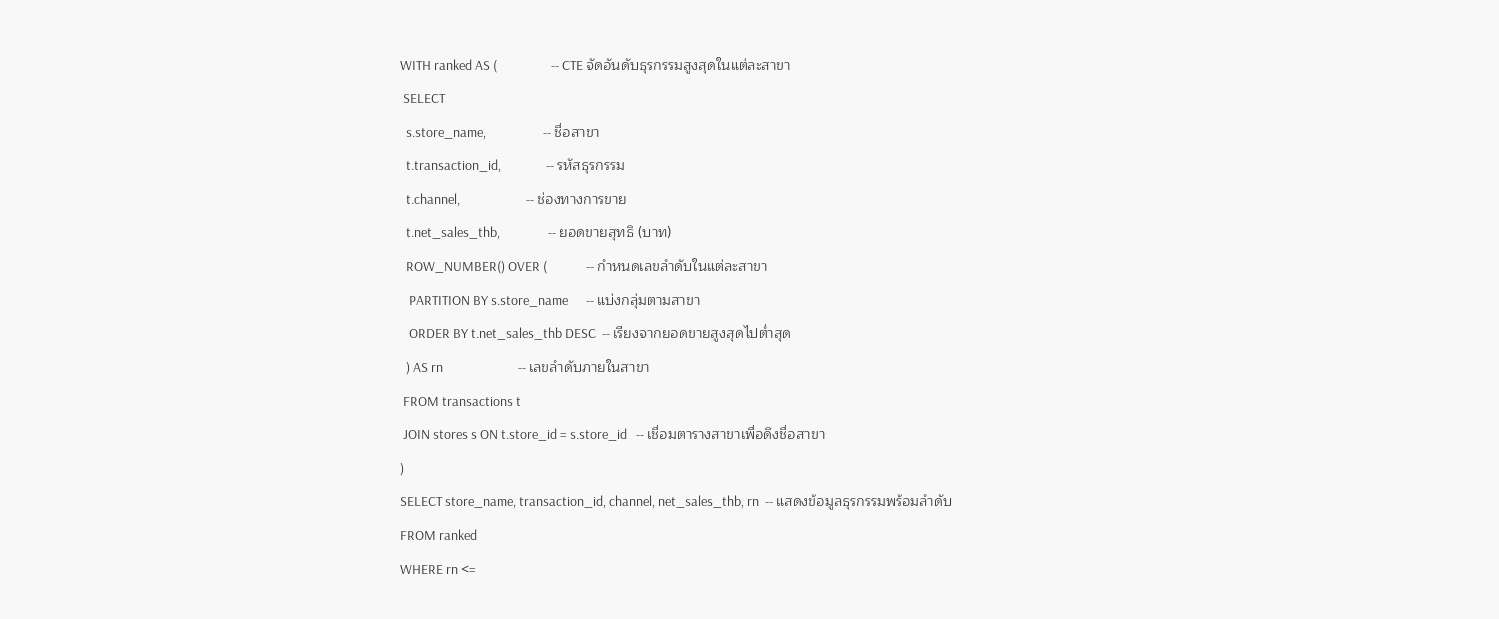WITH ranked AS (                  -- CTE จัดอันดับธุรกรรมสูงสุดในแต่ละสาขา
 SELECT
  s.store_name,                   -- ชื่อสาขา
  t.transaction_id,               -- รหัสธุรกรรม
  t.channel,                      -- ช่องทางการขาย
  t.net_sales_thb,                -- ยอดขายสุทธิ (บาท)
  ROW_NUMBER() OVER (             -- กำหนดเลขลำดับในแต่ละสาขา
   PARTITION BY s.store_name      -- แบ่งกลุ่มตามสาขา
   ORDER BY t.net_sales_thb DESC  -- เรียงจากยอดขายสูงสุดไปต่ำสุด
  ) AS rn                         -- เลขลำดับภายในสาขา
 FROM transactions t
 JOIN stores s ON t.store_id = s.store_id   -- เชื่อมตารางสาขาเพื่อดึงชื่อสาขา
)
SELECT store_name, transaction_id, channel, net_sales_thb, rn  -- แสดงข้อมูลธุรกรรมพร้อมลำดับ
FROM ranked
WHERE rn <=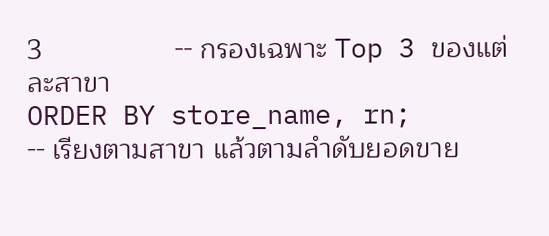3                 -- กรองเฉพาะ Top 3 ของแต่ละสาขา
ORDER BY store_name, rn;      -- เรียงตามสาขา แล้วตามลำดับยอดขาย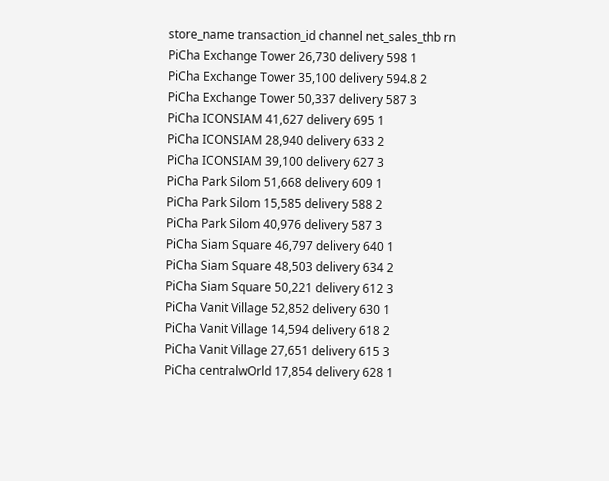store_name transaction_id channel net_sales_thb rn
PiCha Exchange Tower 26,730 delivery 598 1
PiCha Exchange Tower 35,100 delivery 594.8 2
PiCha Exchange Tower 50,337 delivery 587 3
PiCha ICONSIAM 41,627 delivery 695 1
PiCha ICONSIAM 28,940 delivery 633 2
PiCha ICONSIAM 39,100 delivery 627 3
PiCha Park Silom 51,668 delivery 609 1
PiCha Park Silom 15,585 delivery 588 2
PiCha Park Silom 40,976 delivery 587 3
PiCha Siam Square 46,797 delivery 640 1
PiCha Siam Square 48,503 delivery 634 2
PiCha Siam Square 50,221 delivery 612 3
PiCha Vanit Village 52,852 delivery 630 1
PiCha Vanit Village 14,594 delivery 618 2
PiCha Vanit Village 27,651 delivery 615 3
PiCha centralwOrld 17,854 delivery 628 1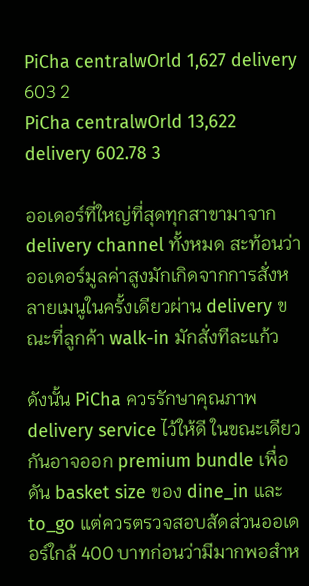PiCha centralwOrld 1,627 delivery 603 2
PiCha centralwOrld 13,622 delivery 602.78 3

ออเดอร์ที่ใหญ่ที่สุดทุกสาขามาจาก delivery channel ทั้งหมด สะท้อนว่าออเดอร์มูลค่าสูงมักเกิดจากการสั่งหลายเมนูในครั้งเดียวผ่าน delivery ขณะที่ลูกค้า walk-in มักสั่งทีละแก้ว

ดังนั้น PiCha ควรรักษาคุณภาพ delivery service ไว้ให้ดี ในขณะเดียวกันอาจออก premium bundle เพื่อดัน basket size ของ dine_in และ to_go แต่ควรตรวจสอบสัดส่วนออเดอร์ใกล้ 400 บาทก่อนว่ามีมากพอสำห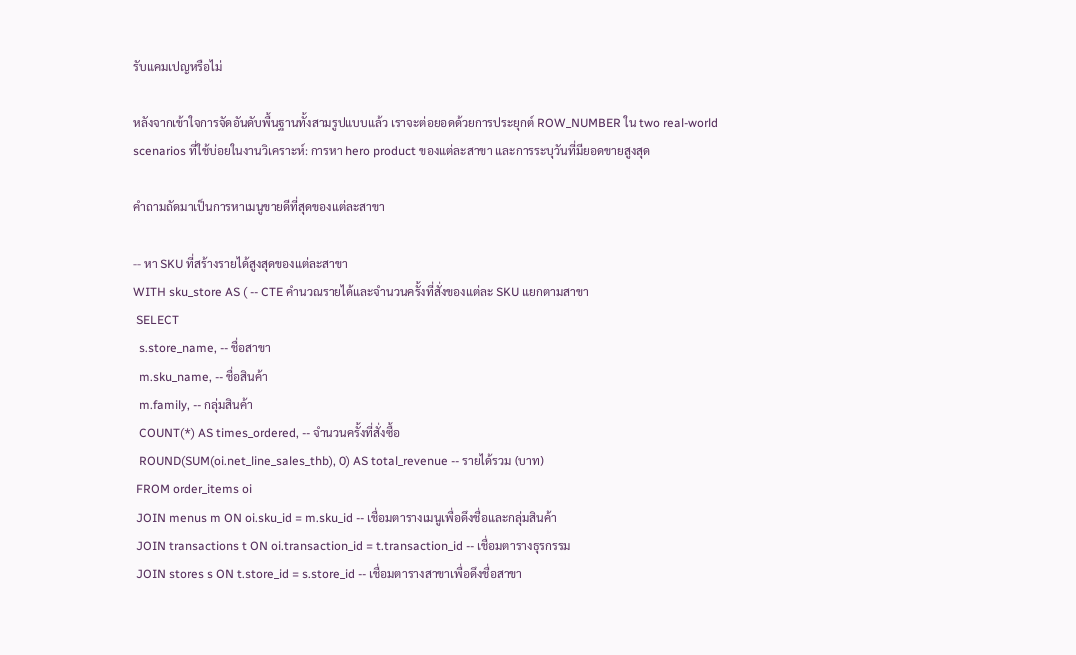รับแคมเปญหรือไม่

หลังจากเข้าใจการจัดอันดับพื้นฐานทั้งสามรูปแบบแล้ว เราจะต่อยอดด้วยการประยุกต์ ROW_NUMBER ใน two real-world scenarios ที่ใช้บ่อยในงานวิเคราะห์: การหา hero product ของแต่ละสาขา และการระบุวันที่มียอดขายสูงสุด

คำถามถัดมาเป็นการหาเมนูขายดีที่สุดของแต่ละสาขา

-- หา SKU ที่สร้างรายได้สูงสุดของแต่ละสาขา
WITH sku_store AS ( -- CTE คำนวณรายได้และจำนวนครั้งที่สั่งของแต่ละ SKU แยกตามสาขา
 SELECT
  s.store_name, -- ชื่อสาขา
  m.sku_name, -- ชื่อสินค้า
  m.family, -- กลุ่มสินค้า
  COUNT(*) AS times_ordered, -- จำนวนครั้งที่สั่งซื้อ
  ROUND(SUM(oi.net_line_sales_thb), 0) AS total_revenue -- รายได้รวม (บาท)
 FROM order_items oi
 JOIN menus m ON oi.sku_id = m.sku_id -- เชื่อมตารางเมนูเพื่อดึงชื่อและกลุ่มสินค้า
 JOIN transactions t ON oi.transaction_id = t.transaction_id -- เชื่อมตารางธุรกรรม
 JOIN stores s ON t.store_id = s.store_id -- เชื่อมตารางสาขาเพื่อดึงชื่อสาขา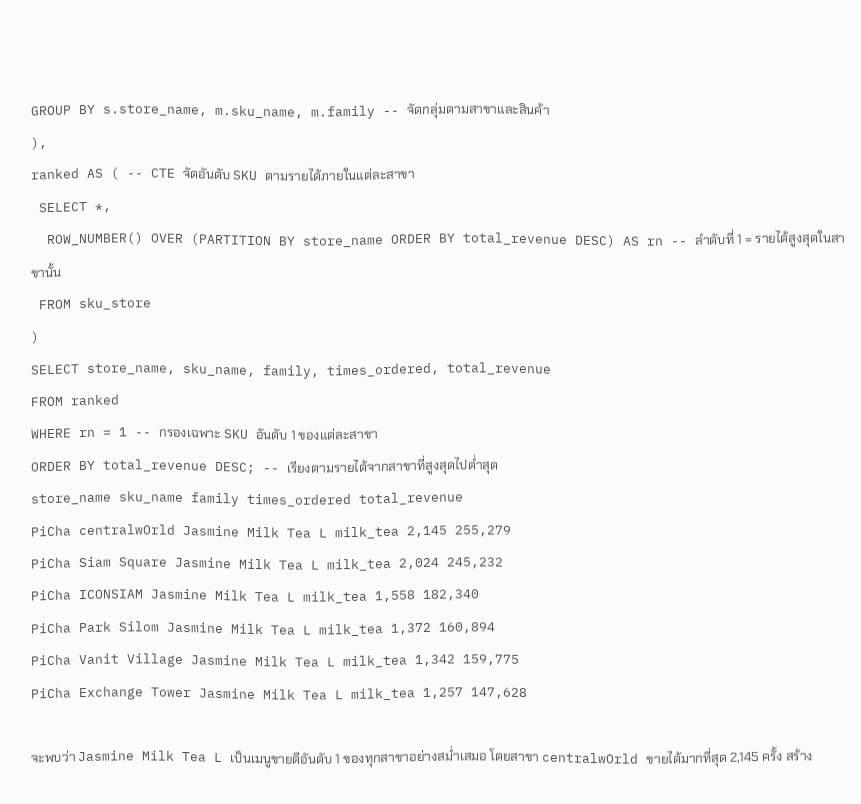GROUP BY s.store_name, m.sku_name, m.family -- จัดกลุ่มตามสาขาและสินค้า
),
ranked AS ( -- CTE จัดอันดับ SKU ตามรายได้ภายในแต่ละสาขา
 SELECT *,
  ROW_NUMBER() OVER (PARTITION BY store_name ORDER BY total_revenue DESC) AS rn -- ลำดับที่ 1 = รายได้สูงสุดในสาขานั้น
 FROM sku_store
)
SELECT store_name, sku_name, family, times_ordered, total_revenue
FROM ranked
WHERE rn = 1 -- กรองเฉพาะ SKU อันดับ 1 ของแต่ละสาขา
ORDER BY total_revenue DESC; -- เรียงตามรายได้จากสาขาที่สูงสุดไปต่ำสุด
store_name sku_name family times_ordered total_revenue
PiCha centralwOrld Jasmine Milk Tea L milk_tea 2,145 255,279
PiCha Siam Square Jasmine Milk Tea L milk_tea 2,024 245,232
PiCha ICONSIAM Jasmine Milk Tea L milk_tea 1,558 182,340
PiCha Park Silom Jasmine Milk Tea L milk_tea 1,372 160,894
PiCha Vanit Village Jasmine Milk Tea L milk_tea 1,342 159,775
PiCha Exchange Tower Jasmine Milk Tea L milk_tea 1,257 147,628

จะพบว่า Jasmine Milk Tea L เป็นเมนูขายดีอันดับ 1 ของทุกสาขาอย่างสม่ำเสมอ โดยสาขา centralwOrld ขายได้มากที่สุด 2,145 ครั้ง สร้าง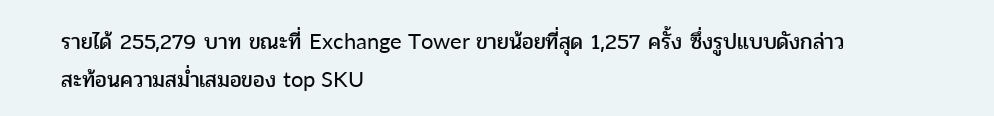รายได้ 255,279 บาท ขณะที่ Exchange Tower ขายน้อยที่สุด 1,257 ครั้ง ซึ่งรูปแบบดังกล่าวสะท้อนความสม่ำเสมอของ top SKU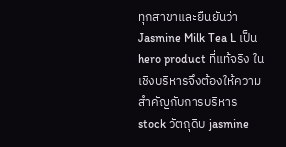ทุกสาขาและยืนยันว่า Jasmine Milk Tea L เป็น hero product ที่แท้จริง ในเชิงบริหารจึงต้องให้ความสำคัญกับการบริหาร stock วัตถุดิบ jasmine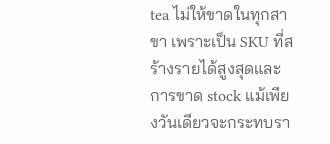tea ไม่ให้ขาดในทุกสาขา เพราะเป็น SKU ที่สร้างรายได้สูงสุดและการขาด stock แม้เพียงวันเดียวจะกระทบรา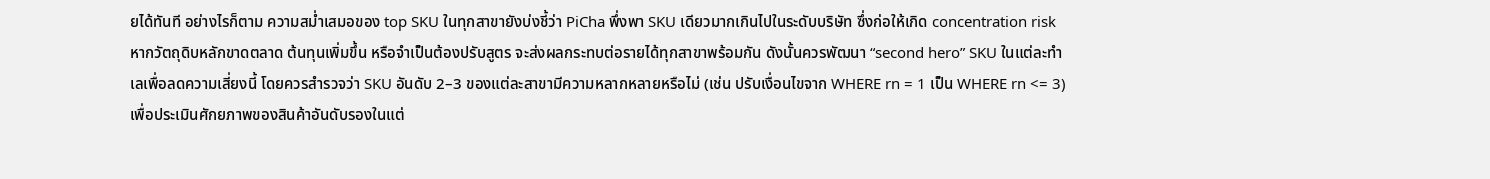ยได้ทันที อย่างไรก็ตาม ความสม่ำเสมอของ top SKU ในทุกสาขายังบ่งชี้ว่า PiCha พึ่งพา SKU เดียวมากเกินไปในระดับบริษัท ซึ่งก่อให้เกิด concentration risk หากวัตถุดิบหลักขาดตลาด ต้นทุนเพิ่มขึ้น หรือจำเป็นต้องปรับสูตร จะส่งผลกระทบต่อรายได้ทุกสาขาพร้อมกัน ดังนั้นควรพัฒนา “second hero” SKU ในแต่ละทำเลเพื่อลดความเสี่ยงนี้ โดยควรสำรวจว่า SKU อันดับ 2–3 ของแต่ละสาขามีความหลากหลายหรือไม่ (เช่น ปรับเงื่อนไขจาก WHERE rn = 1 เป็น WHERE rn <= 3) เพื่อประเมินศักยภาพของสินค้าอันดับรองในแต่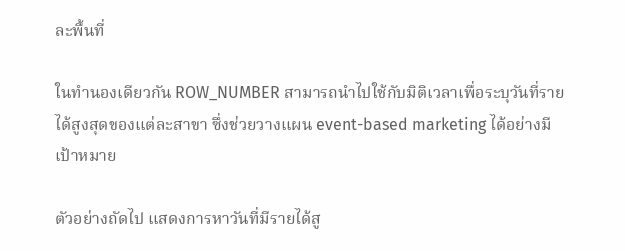ละพื้นที่

ในทำนองเดียวกัน ROW_NUMBER สามารถนำไปใช้กับมิติเวลาเพื่อระบุวันที่รายได้สูงสุดของแต่ละสาขา ซึ่งช่วยวางแผน event-based marketing ได้อย่างมีเป้าหมาย

ตัวอย่างถัดไป แสดงการหาวันที่มีรายได้สู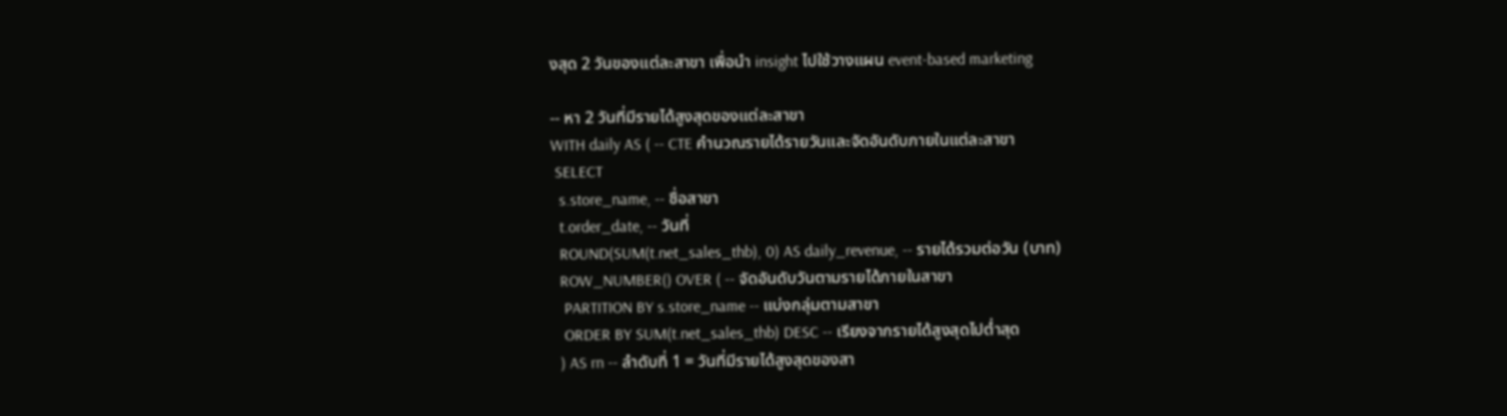งสุด 2 วันของแต่ละสาขา เพื่อนำ insight ไปใช้วางแผน event-based marketing

-- หา 2 วันที่มีรายได้สูงสุดของแต่ละสาขา
WITH daily AS ( -- CTE คำนวณรายได้รายวันและจัดอันดับภายในแต่ละสาขา
 SELECT
  s.store_name, -- ชื่อสาขา
  t.order_date, -- วันที่
  ROUND(SUM(t.net_sales_thb), 0) AS daily_revenue, -- รายได้รวมต่อวัน (บาท)
  ROW_NUMBER() OVER ( -- จัดอันดับวันตามรายได้ภายในสาขา
   PARTITION BY s.store_name -- แบ่งกลุ่มตามสาขา
   ORDER BY SUM(t.net_sales_thb) DESC -- เรียงจากรายได้สูงสุดไปต่ำสุด
  ) AS rn -- ลำดับที่ 1 = วันที่มีรายได้สูงสุดของสา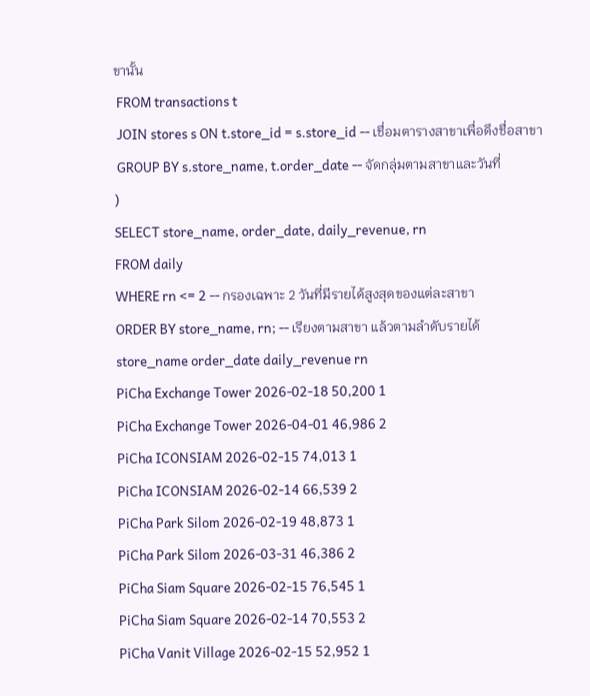ขานั้น
 FROM transactions t
 JOIN stores s ON t.store_id = s.store_id -- เชื่อมตารางสาขาเพื่อดึงชื่อสาขา
 GROUP BY s.store_name, t.order_date -- จัดกลุ่มตามสาขาและวันที่
)
SELECT store_name, order_date, daily_revenue, rn
FROM daily
WHERE rn <= 2 -- กรองเฉพาะ 2 วันที่มีรายได้สูงสุดของแต่ละสาขา
ORDER BY store_name, rn; -- เรียงตามสาขา แล้วตามลำดับรายได้
store_name order_date daily_revenue rn
PiCha Exchange Tower 2026-02-18 50,200 1
PiCha Exchange Tower 2026-04-01 46,986 2
PiCha ICONSIAM 2026-02-15 74,013 1
PiCha ICONSIAM 2026-02-14 66,539 2
PiCha Park Silom 2026-02-19 48,873 1
PiCha Park Silom 2026-03-31 46,386 2
PiCha Siam Square 2026-02-15 76,545 1
PiCha Siam Square 2026-02-14 70,553 2
PiCha Vanit Village 2026-02-15 52,952 1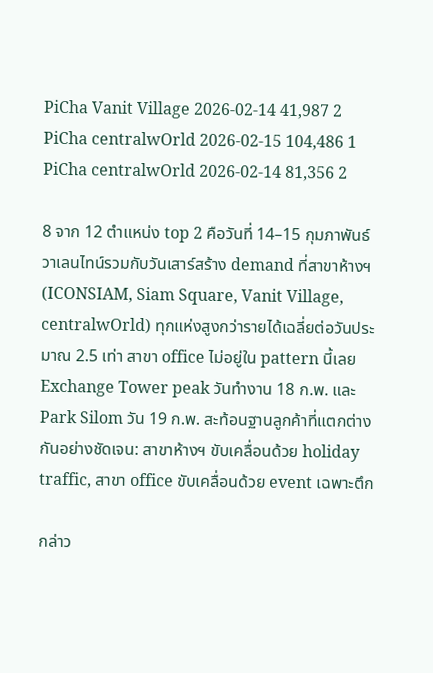PiCha Vanit Village 2026-02-14 41,987 2
PiCha centralwOrld 2026-02-15 104,486 1
PiCha centralwOrld 2026-02-14 81,356 2

8 จาก 12 ตำแหน่ง top 2 คือวันที่ 14–15 กุมภาพันธ์ วาเลนไทน์รวมกับวันเสาร์สร้าง demand ที่สาขาห้างฯ (ICONSIAM, Siam Square, Vanit Village, centralwOrld) ทุกแห่งสูงกว่ารายได้เฉลี่ยต่อวันประมาณ 2.5 เท่า สาขา office ไม่อยู่ใน pattern นี้เลย Exchange Tower peak วันทำงาน 18 ก.พ. และ Park Silom วัน 19 ก.พ. สะท้อนฐานลูกค้าที่แตกต่างกันอย่างชัดเจน: สาขาห้างฯ ขับเคลื่อนด้วย holiday traffic, สาขา office ขับเคลื่อนด้วย event เฉพาะตึก

กล่าว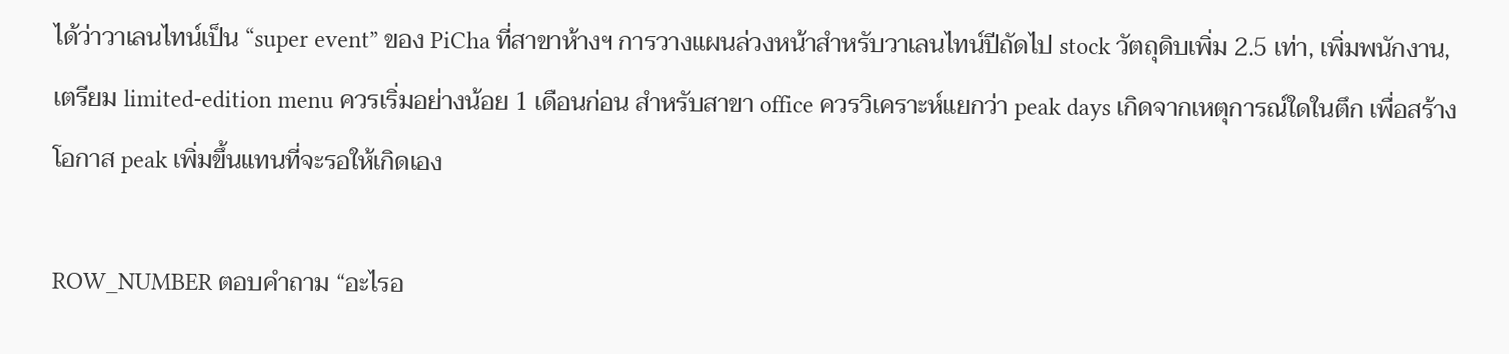ได้ว่าวาเลนไทน์เป็น “super event” ของ PiCha ที่สาขาห้างฯ การวางแผนล่วงหน้าสำหรับวาเลนไทน์ปีถัดไป stock วัตถุดิบเพิ่ม 2.5 เท่า, เพิ่มพนักงาน, เตรียม limited-edition menu ควรเริ่มอย่างน้อย 1 เดือนก่อน สำหรับสาขา office ควรวิเคราะห์แยกว่า peak days เกิดจากเหตุการณ์ใดในตึก เพื่อสร้างโอกาส peak เพิ่มขึ้นแทนที่จะรอให้เกิดเอง

ROW_NUMBER ตอบคำถาม “อะไรอ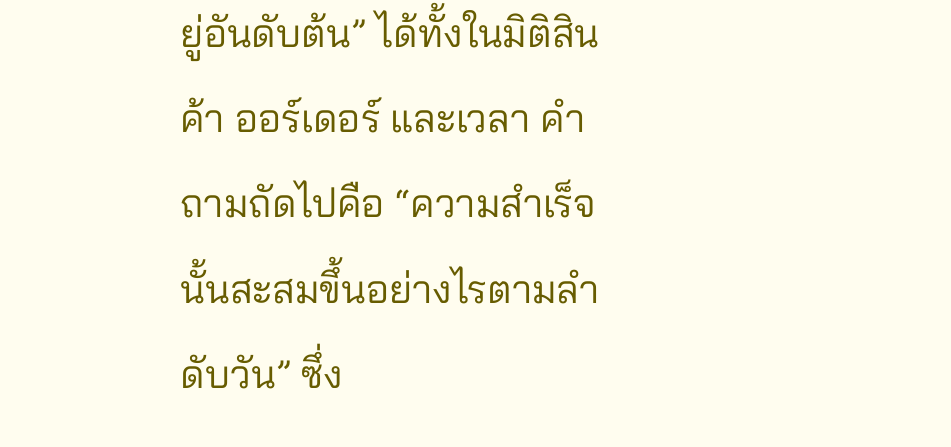ยู่อันดับต้น” ได้ทั้งในมิติสินค้า ออร์เดอร์ และเวลา คำถามถัดไปคือ “ความสำเร็จนั้นสะสมขึ้นอย่างไรตามลำดับวัน” ซึ่ง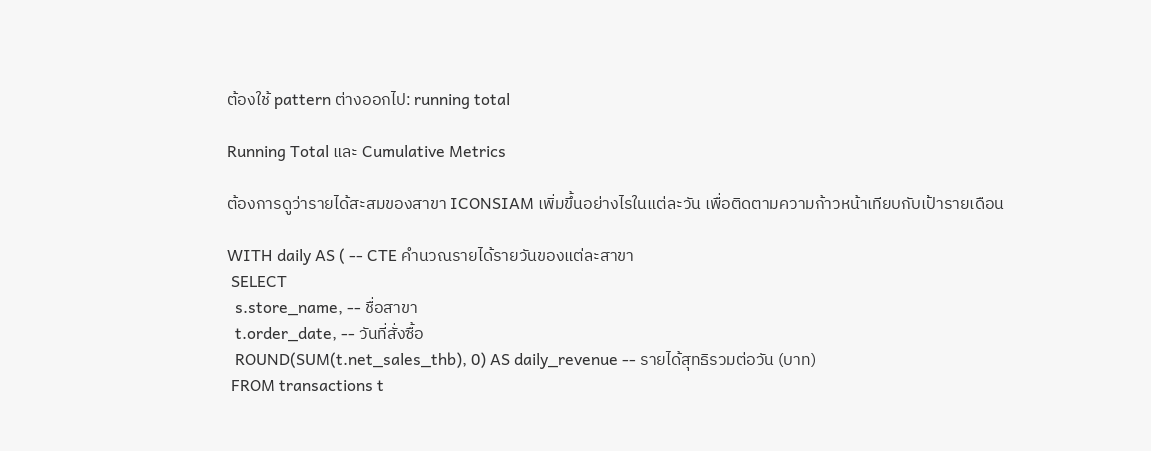ต้องใช้ pattern ต่างออกไป: running total

Running Total และ Cumulative Metrics

ต้องการดูว่ารายได้สะสมของสาขา ICONSIAM เพิ่มขึ้นอย่างไรในแต่ละวัน เพื่อติดตามความก้าวหน้าเทียบกับเป้ารายเดือน

WITH daily AS ( -- CTE คำนวณรายได้รายวันของแต่ละสาขา
 SELECT
  s.store_name, -- ชื่อสาขา
  t.order_date, -- วันที่สั่งซื้อ
  ROUND(SUM(t.net_sales_thb), 0) AS daily_revenue -- รายได้สุทธิรวมต่อวัน (บาท)
 FROM transactions t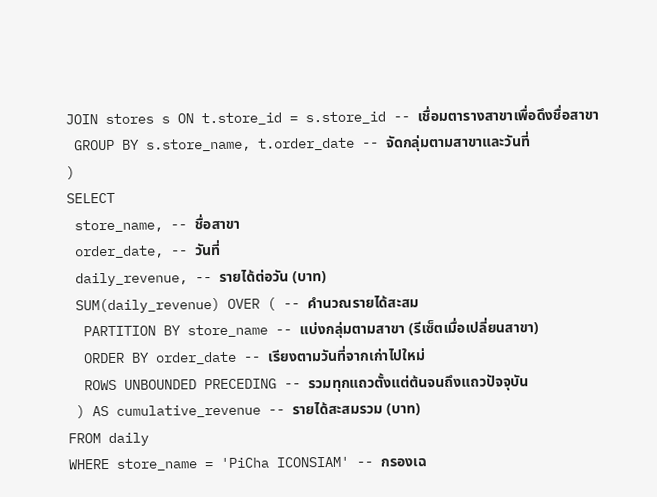JOIN stores s ON t.store_id = s.store_id -- เชื่อมตารางสาขาเพื่อดึงชื่อสาขา
 GROUP BY s.store_name, t.order_date -- จัดกลุ่มตามสาขาและวันที่
)
SELECT
 store_name, -- ชื่อสาขา
 order_date, -- วันที่
 daily_revenue, -- รายได้ต่อวัน (บาท)
 SUM(daily_revenue) OVER ( -- คำนวณรายได้สะสม
  PARTITION BY store_name -- แบ่งกลุ่มตามสาขา (รีเซ็ตเมื่อเปลี่ยนสาขา)
  ORDER BY order_date -- เรียงตามวันที่จากเก่าไปใหม่
  ROWS UNBOUNDED PRECEDING -- รวมทุกแถวตั้งแต่ต้นจนถึงแถวปัจจุบัน
 ) AS cumulative_revenue -- รายได้สะสมรวม (บาท)
FROM daily
WHERE store_name = 'PiCha ICONSIAM' -- กรองเฉ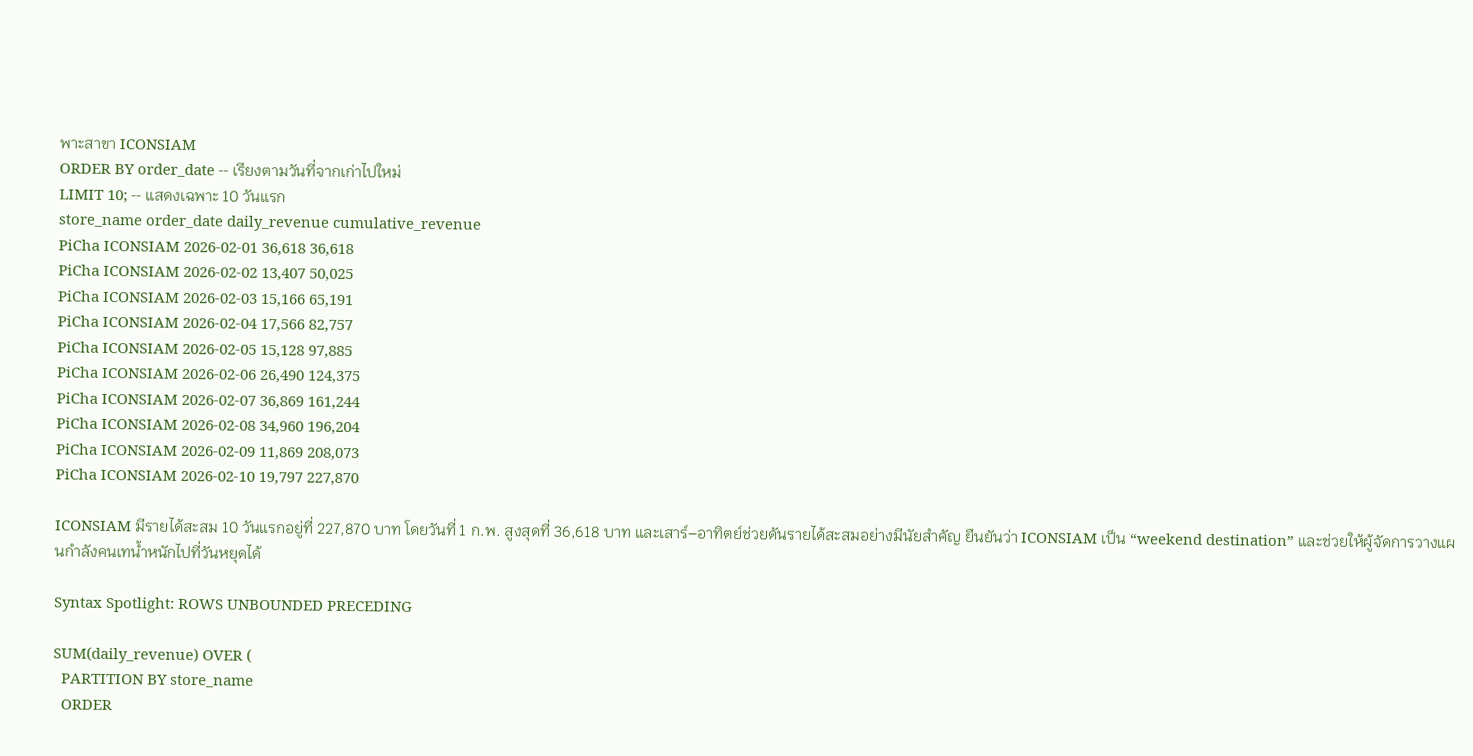พาะสาขา ICONSIAM
ORDER BY order_date -- เรียงตามวันที่จากเก่าไปใหม่
LIMIT 10; -- แสดงเฉพาะ 10 วันแรก
store_name order_date daily_revenue cumulative_revenue
PiCha ICONSIAM 2026-02-01 36,618 36,618
PiCha ICONSIAM 2026-02-02 13,407 50,025
PiCha ICONSIAM 2026-02-03 15,166 65,191
PiCha ICONSIAM 2026-02-04 17,566 82,757
PiCha ICONSIAM 2026-02-05 15,128 97,885
PiCha ICONSIAM 2026-02-06 26,490 124,375
PiCha ICONSIAM 2026-02-07 36,869 161,244
PiCha ICONSIAM 2026-02-08 34,960 196,204
PiCha ICONSIAM 2026-02-09 11,869 208,073
PiCha ICONSIAM 2026-02-10 19,797 227,870

ICONSIAM มีรายได้สะสม 10 วันแรกอยู่ที่ 227,870 บาท โดยวันที่ 1 ก.พ. สูงสุดที่ 36,618 บาท และเสาร์–อาทิตย์ช่วยดันรายได้สะสมอย่างมีนัยสำคัญ ยืนยันว่า ICONSIAM เป็น “weekend destination” และช่วยให้ผู้จัดการวางแผนกำลังคนเทน้ำหนักไปที่วันหยุดได้

Syntax Spotlight: ROWS UNBOUNDED PRECEDING

SUM(daily_revenue) OVER (
  PARTITION BY store_name
  ORDER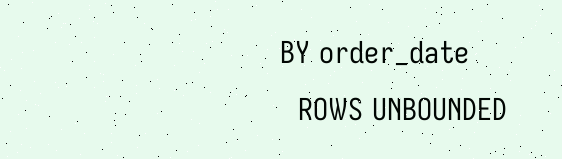BY order_date
  ROWS UNBOUNDED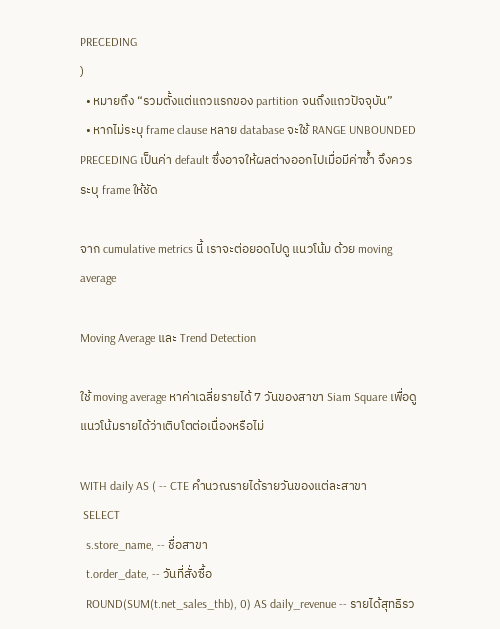PRECEDING
)
  • หมายถึง “รวมตั้งแต่แถวแรกของ partition จนถึงแถวปัจจุบัน”
  • หากไม่ระบุ frame clause หลาย database จะใช้ RANGE UNBOUNDED PRECEDING เป็นค่า default ซึ่งอาจให้ผลต่างออกไปเมื่อมีค่าซ้ำ จึงควรระบุ frame ให้ชัด

จาก cumulative metrics นี้ เราจะต่อยอดไปดู แนวโน้ม ด้วย moving average

Moving Average และ Trend Detection

ใช้ moving average หาค่าเฉลี่ยรายได้ 7 วันของสาขา Siam Square เพื่อดูแนวโน้มรายได้ว่าเติบโตต่อเนื่องหรือไม่

WITH daily AS ( -- CTE คำนวณรายได้รายวันของแต่ละสาขา
 SELECT
  s.store_name, -- ชื่อสาขา
  t.order_date, -- วันที่สั่งซื้อ
  ROUND(SUM(t.net_sales_thb), 0) AS daily_revenue -- รายได้สุทธิรว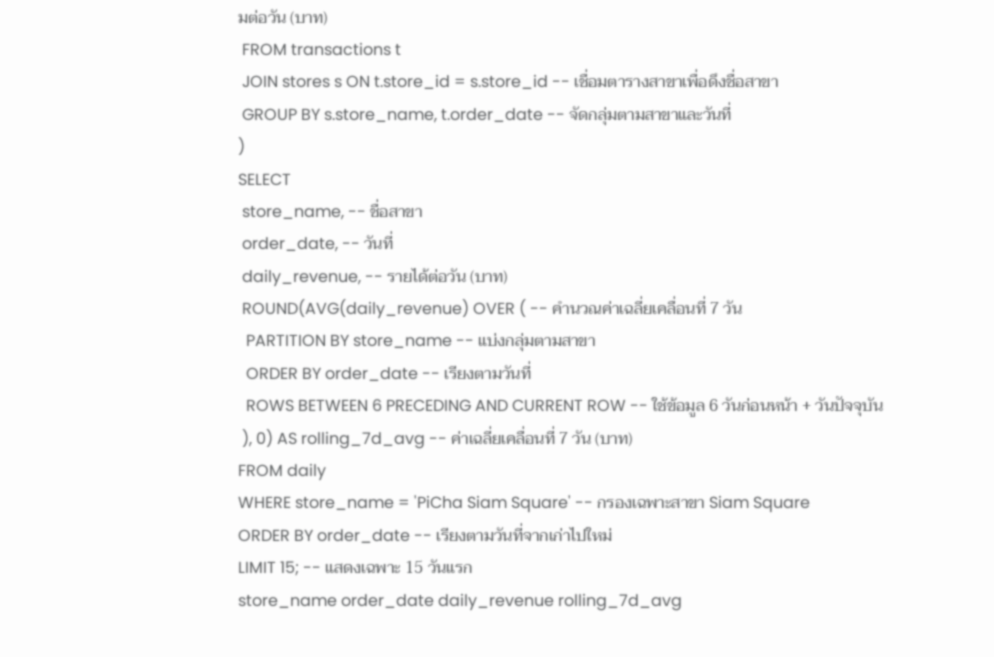มต่อวัน (บาท)
 FROM transactions t
 JOIN stores s ON t.store_id = s.store_id -- เชื่อมตารางสาขาเพื่อดึงชื่อสาขา
 GROUP BY s.store_name, t.order_date -- จัดกลุ่มตามสาขาและวันที่
)
SELECT
 store_name, -- ชื่อสาขา
 order_date, -- วันที่
 daily_revenue, -- รายได้ต่อวัน (บาท)
 ROUND(AVG(daily_revenue) OVER ( -- คำนวณค่าเฉลี่ยเคลื่อนที่ 7 วัน
  PARTITION BY store_name -- แบ่งกลุ่มตามสาขา
  ORDER BY order_date -- เรียงตามวันที่
  ROWS BETWEEN 6 PRECEDING AND CURRENT ROW -- ใช้ข้อมูล 6 วันก่อนหน้า + วันปัจจุบัน
 ), 0) AS rolling_7d_avg -- ค่าเฉลี่ยเคลื่อนที่ 7 วัน (บาท)
FROM daily
WHERE store_name = 'PiCha Siam Square' -- กรองเฉพาะสาขา Siam Square
ORDER BY order_date -- เรียงตามวันที่จากเก่าไปใหม่
LIMIT 15; -- แสดงเฉพาะ 15 วันแรก
store_name order_date daily_revenue rolling_7d_avg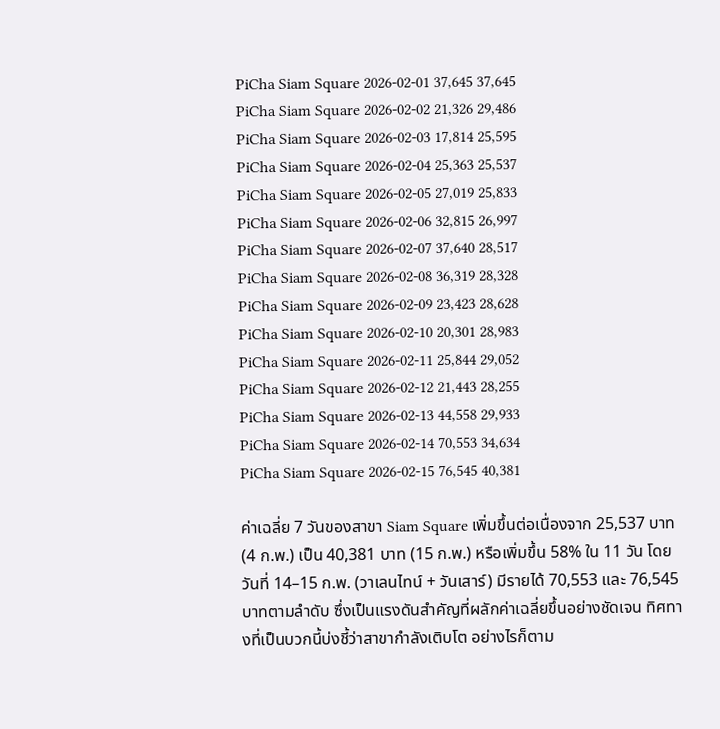PiCha Siam Square 2026-02-01 37,645 37,645
PiCha Siam Square 2026-02-02 21,326 29,486
PiCha Siam Square 2026-02-03 17,814 25,595
PiCha Siam Square 2026-02-04 25,363 25,537
PiCha Siam Square 2026-02-05 27,019 25,833
PiCha Siam Square 2026-02-06 32,815 26,997
PiCha Siam Square 2026-02-07 37,640 28,517
PiCha Siam Square 2026-02-08 36,319 28,328
PiCha Siam Square 2026-02-09 23,423 28,628
PiCha Siam Square 2026-02-10 20,301 28,983
PiCha Siam Square 2026-02-11 25,844 29,052
PiCha Siam Square 2026-02-12 21,443 28,255
PiCha Siam Square 2026-02-13 44,558 29,933
PiCha Siam Square 2026-02-14 70,553 34,634
PiCha Siam Square 2026-02-15 76,545 40,381

ค่าเฉลี่ย 7 วันของสาขา Siam Square เพิ่มขึ้นต่อเนื่องจาก 25,537 บาท (4 ก.พ.) เป็น 40,381 บาท (15 ก.พ.) หรือเพิ่มขึ้น 58% ใน 11 วัน โดยวันที่ 14–15 ก.พ. (วาเลนไทน์ + วันเสาร์) มีรายได้ 70,553 และ 76,545 บาทตามลำดับ ซึ่งเป็นแรงดันสำคัญที่ผลักค่าเฉลี่ยขึ้นอย่างชัดเจน ทิศทางที่เป็นบวกนี้บ่งชี้ว่าสาขากำลังเติบโต อย่างไรก็ตาม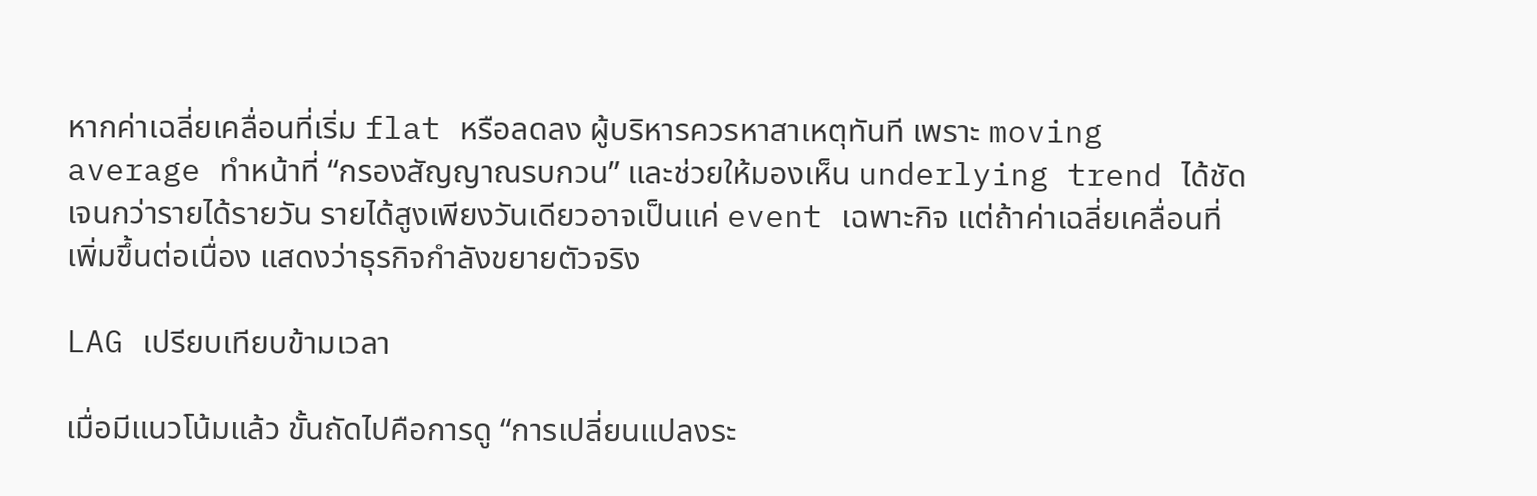หากค่าเฉลี่ยเคลื่อนที่เริ่ม flat หรือลดลง ผู้บริหารควรหาสาเหตุทันที เพราะ moving average ทำหน้าที่ “กรองสัญญาณรบกวน” และช่วยให้มองเห็น underlying trend ได้ชัดเจนกว่ารายได้รายวัน รายได้สูงเพียงวันเดียวอาจเป็นแค่ event เฉพาะกิจ แต่ถ้าค่าเฉลี่ยเคลื่อนที่เพิ่มขึ้นต่อเนื่อง แสดงว่าธุรกิจกำลังขยายตัวจริง

LAG เปรียบเทียบข้ามเวลา

เมื่อมีแนวโน้มแล้ว ขั้นถัดไปคือการดู “การเปลี่ยนแปลงระ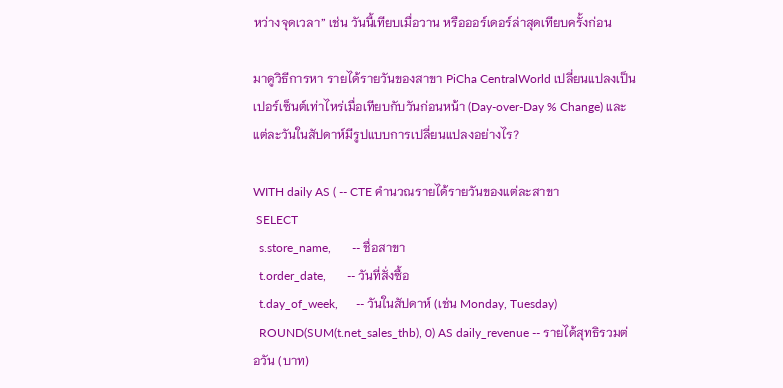หว่างจุดเวลา” เช่น วันนี้เทียบเมื่อวาน หรือออร์เดอร์ล่าสุดเทียบครั้งก่อน

มาดูวิธีการหา รายได้รายวันของสาขา PiCha CentralWorld เปลี่ยนแปลงเป็นเปอร์เซ็นต์เท่าไหร่เมื่อเทียบกับวันก่อนหน้า (Day-over-Day % Change) และแต่ละวันในสัปดาห์มีรูปแบบการเปลี่ยนแปลงอย่างไร?

WITH daily AS ( -- CTE คำนวณรายได้รายวันของแต่ละสาขา
 SELECT
  s.store_name,       -- ชื่อสาขา
  t.order_date,       -- วันที่สั่งซื้อ
  t.day_of_week,      -- วันในสัปดาห์ (เช่น Monday, Tuesday)
  ROUND(SUM(t.net_sales_thb), 0) AS daily_revenue -- รายได้สุทธิรวมต่อวัน (บาท)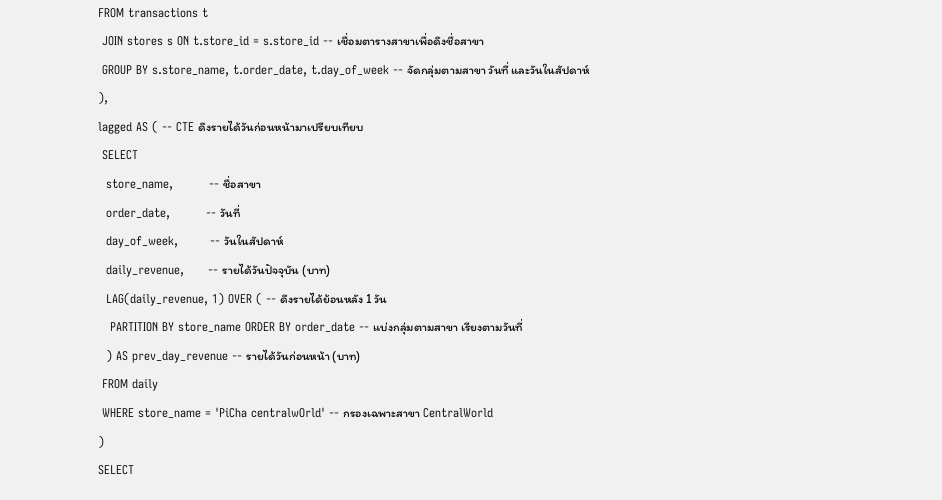FROM transactions t
 JOIN stores s ON t.store_id = s.store_id -- เชื่อมตารางสาขาเพื่อดึงชื่อสาขา
 GROUP BY s.store_name, t.order_date, t.day_of_week -- จัดกลุ่มตามสาขา วันที่ และวันในสัปดาห์
),
lagged AS ( -- CTE ดึงรายได้วันก่อนหน้ามาเปรียบเทียบ
 SELECT
  store_name,         -- ชื่อสาขา
  order_date,         -- วันที่
  day_of_week,        -- วันในสัปดาห์
  daily_revenue,      -- รายได้วันปัจจุบัน (บาท)
  LAG(daily_revenue, 1) OVER ( -- ดึงรายได้ย้อนหลัง 1 วัน
   PARTITION BY store_name ORDER BY order_date -- แบ่งกลุ่มตามสาขา เรียงตามวันที่
  ) AS prev_day_revenue -- รายได้วันก่อนหน้า (บาท)
 FROM daily
 WHERE store_name = 'PiCha centralwOrld' -- กรองเฉพาะสาขา CentralWorld
)
SELECT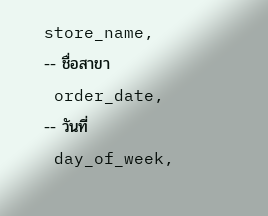store_name,          -- ชื่อสาขา
 order_date,          -- วันที่
 day_of_week,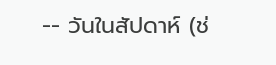-- วันในสัปดาห์ (ช่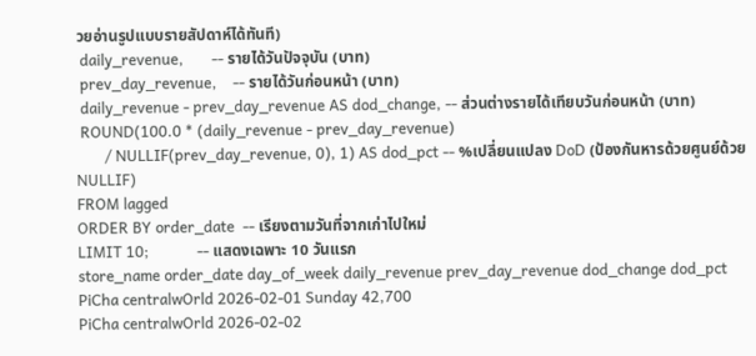วยอ่านรูปแบบรายสัปดาห์ได้ทันที)
 daily_revenue,       -- รายได้วันปัจจุบัน (บาท)
 prev_day_revenue,    -- รายได้วันก่อนหน้า (บาท)
 daily_revenue - prev_day_revenue AS dod_change, -- ส่วนต่างรายได้เทียบวันก่อนหน้า (บาท)
 ROUND(100.0 * (daily_revenue - prev_day_revenue)
       / NULLIF(prev_day_revenue, 0), 1) AS dod_pct -- %เปลี่ยนแปลง DoD (ป้องกันหารด้วยศูนย์ด้วย NULLIF)
FROM lagged
ORDER BY order_date  -- เรียงตามวันที่จากเก่าไปใหม่
LIMIT 10;            -- แสดงเฉพาะ 10 วันแรก
store_name order_date day_of_week daily_revenue prev_day_revenue dod_change dod_pct
PiCha centralwOrld 2026-02-01 Sunday 42,700
PiCha centralwOrld 2026-02-02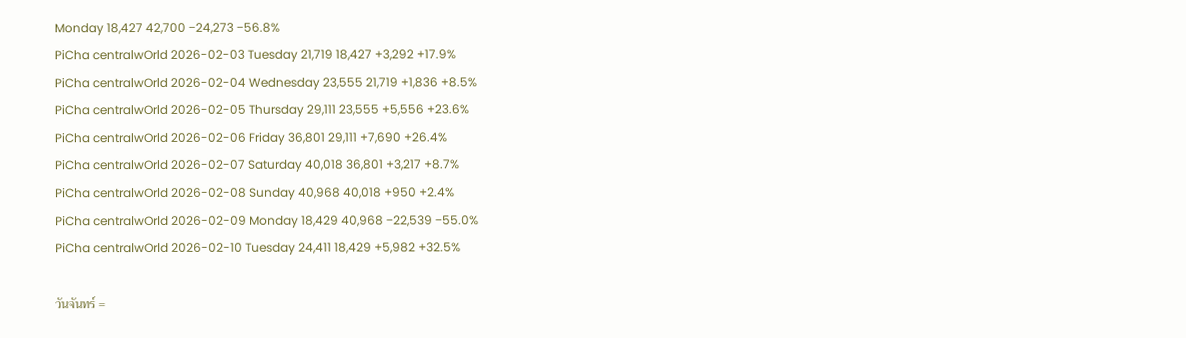Monday 18,427 42,700 −24,273 −56.8%
PiCha centralwOrld 2026-02-03 Tuesday 21,719 18,427 +3,292 +17.9%
PiCha centralwOrld 2026-02-04 Wednesday 23,555 21,719 +1,836 +8.5%
PiCha centralwOrld 2026-02-05 Thursday 29,111 23,555 +5,556 +23.6%
PiCha centralwOrld 2026-02-06 Friday 36,801 29,111 +7,690 +26.4%
PiCha centralwOrld 2026-02-07 Saturday 40,018 36,801 +3,217 +8.7%
PiCha centralwOrld 2026-02-08 Sunday 40,968 40,018 +950 +2.4%
PiCha centralwOrld 2026-02-09 Monday 18,429 40,968 −22,539 −55.0%
PiCha centralwOrld 2026-02-10 Tuesday 24,411 18,429 +5,982 +32.5%

วันจันทร์ =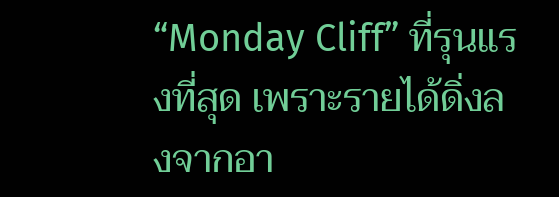“Monday Cliff” ที่รุนแรงที่สุด เพราะรายได้ดิ่งลงจากอา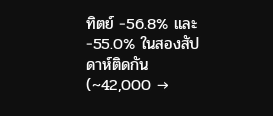ทิตย์ −56.8% และ −55.0% ในสองสัปดาห์ติดกัน (~42,000 →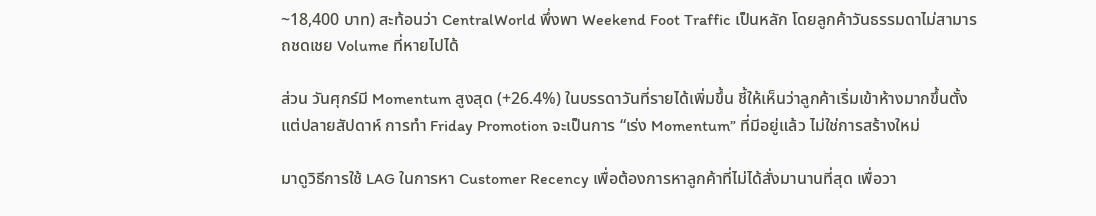~18,400 บาท) สะท้อนว่า CentralWorld พึ่งพา Weekend Foot Traffic เป็นหลัก โดยลูกค้าวันธรรมดาไม่สามารถชดเชย Volume ที่หายไปได้

ส่วน วันศุกร์มี Momentum สูงสุด (+26.4%) ในบรรดาวันที่รายได้เพิ่มขึ้น ชี้ให้เห็นว่าลูกค้าเริ่มเข้าห้างมากขึ้นตั้งแต่ปลายสัปดาห์ การทำ Friday Promotion จะเป็นการ “เร่ง Momentum” ที่มีอยู่แล้ว ไม่ใช่การสร้างใหม่

มาดูวิธีการใช้ LAG ในการหา Customer Recency เพื่อต้องการหาลูกค้าที่ไม่ได้สั่งมานานที่สุด เพื่อวา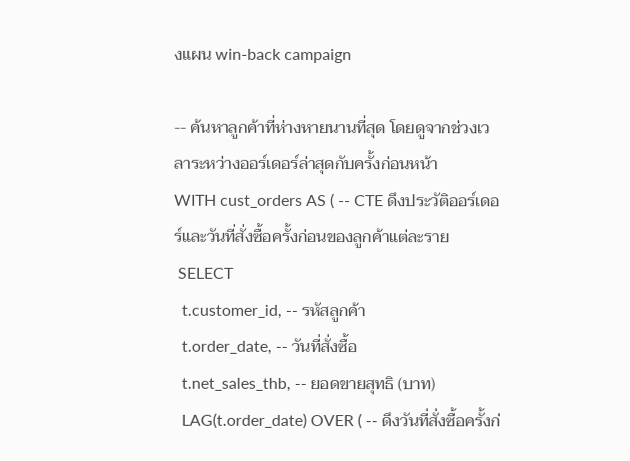งแผน win-back campaign

-- ค้นหาลูกค้าที่ห่างหายนานที่สุด โดยดูจากช่วงเวลาระหว่างออร์เดอร์ล่าสุดกับครั้งก่อนหน้า
WITH cust_orders AS ( -- CTE ดึงประวัติออร์เดอร์และวันที่สั่งซื้อครั้งก่อนของลูกค้าแต่ละราย
 SELECT
  t.customer_id, -- รหัสลูกค้า
  t.order_date, -- วันที่สั่งซื้อ
  t.net_sales_thb, -- ยอดขายสุทธิ (บาท)
  LAG(t.order_date) OVER ( -- ดึงวันที่สั่งซื้อครั้งก่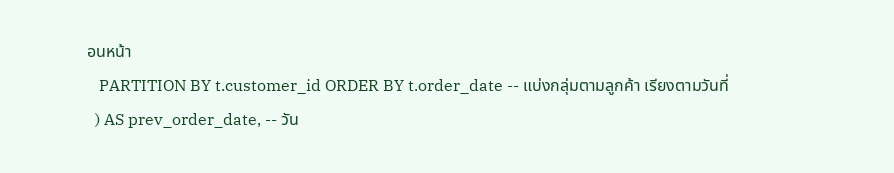อนหน้า
   PARTITION BY t.customer_id ORDER BY t.order_date -- แบ่งกลุ่มตามลูกค้า เรียงตามวันที่
  ) AS prev_order_date, -- วัน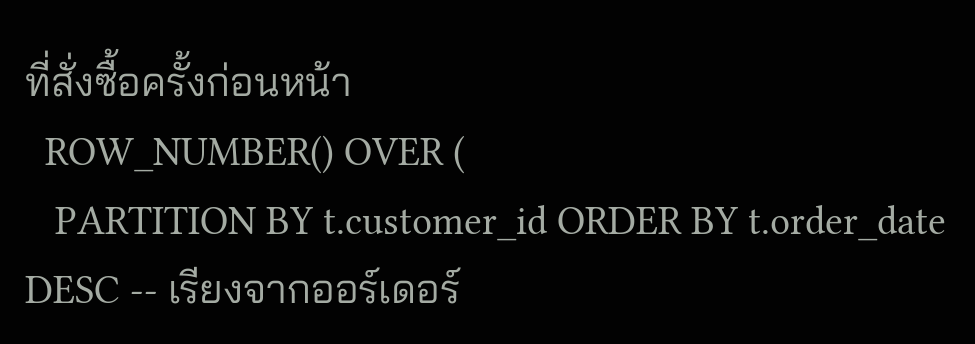ที่สั่งซื้อครั้งก่อนหน้า
  ROW_NUMBER() OVER (
   PARTITION BY t.customer_id ORDER BY t.order_date DESC -- เรียงจากออร์เดอร์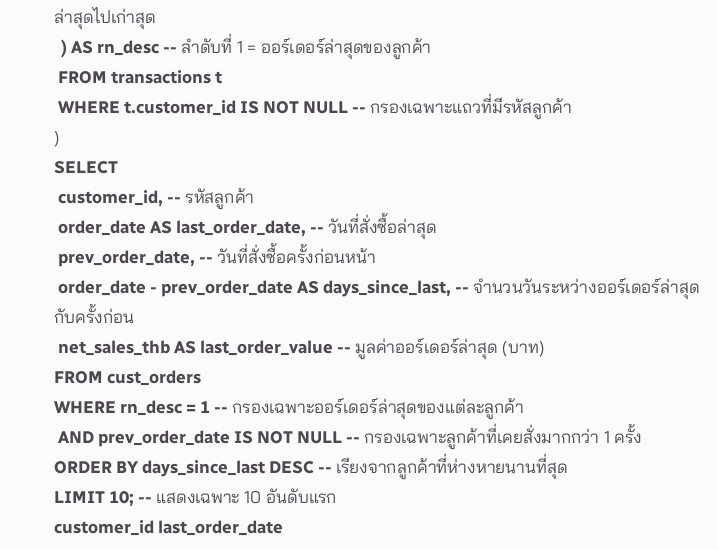ล่าสุดไปเก่าสุด
  ) AS rn_desc -- ลำดับที่ 1 = ออร์เดอร์ล่าสุดของลูกค้า
 FROM transactions t
 WHERE t.customer_id IS NOT NULL -- กรองเฉพาะแถวที่มีรหัสลูกค้า
)
SELECT
 customer_id, -- รหัสลูกค้า
 order_date AS last_order_date, -- วันที่สั่งซื้อล่าสุด
 prev_order_date, -- วันที่สั่งซื้อครั้งก่อนหน้า
 order_date - prev_order_date AS days_since_last, -- จำนวนวันระหว่างออร์เดอร์ล่าสุดกับครั้งก่อน
 net_sales_thb AS last_order_value -- มูลค่าออร์เดอร์ล่าสุด (บาท)
FROM cust_orders
WHERE rn_desc = 1 -- กรองเฉพาะออร์เดอร์ล่าสุดของแต่ละลูกค้า
 AND prev_order_date IS NOT NULL -- กรองเฉพาะลูกค้าที่เคยสั่งมากกว่า 1 ครั้ง
ORDER BY days_since_last DESC -- เรียงจากลูกค้าที่ห่างหายนานที่สุด
LIMIT 10; -- แสดงเฉพาะ 10 อันดับแรก
customer_id last_order_date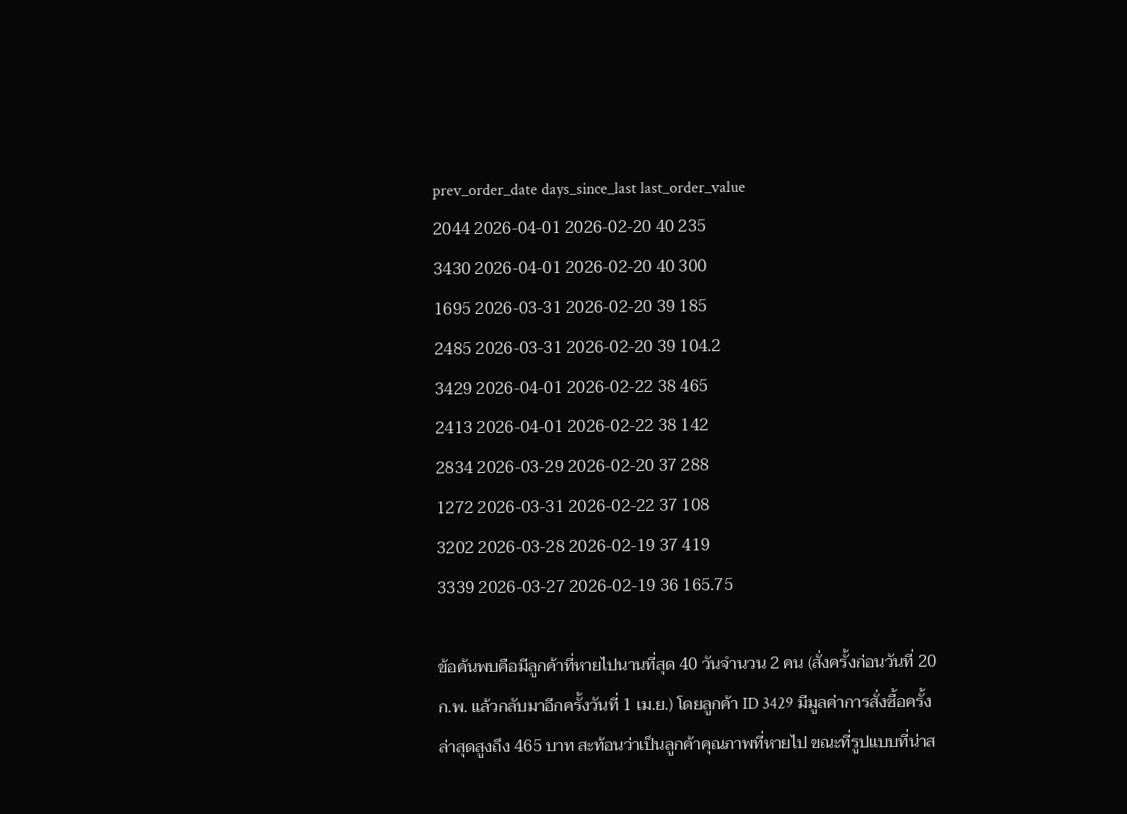prev_order_date days_since_last last_order_value
2044 2026-04-01 2026-02-20 40 235
3430 2026-04-01 2026-02-20 40 300
1695 2026-03-31 2026-02-20 39 185
2485 2026-03-31 2026-02-20 39 104.2
3429 2026-04-01 2026-02-22 38 465
2413 2026-04-01 2026-02-22 38 142
2834 2026-03-29 2026-02-20 37 288
1272 2026-03-31 2026-02-22 37 108
3202 2026-03-28 2026-02-19 37 419
3339 2026-03-27 2026-02-19 36 165.75

ข้อค้นพบคือมีลูกค้าที่หายไปนานที่สุด 40 วันจำนวน 2 คน (สั่งครั้งก่อนวันที่ 20 ก.พ. แล้วกลับมาอีกครั้งวันที่ 1 เม.ย.) โดยลูกค้า ID 3429 มีมูลค่าการสั่งซื้อครั้งล่าสุดสูงถึง 465 บาท สะท้อนว่าเป็นลูกค้าคุณภาพที่หายไป ขณะที่รูปแบบที่น่าส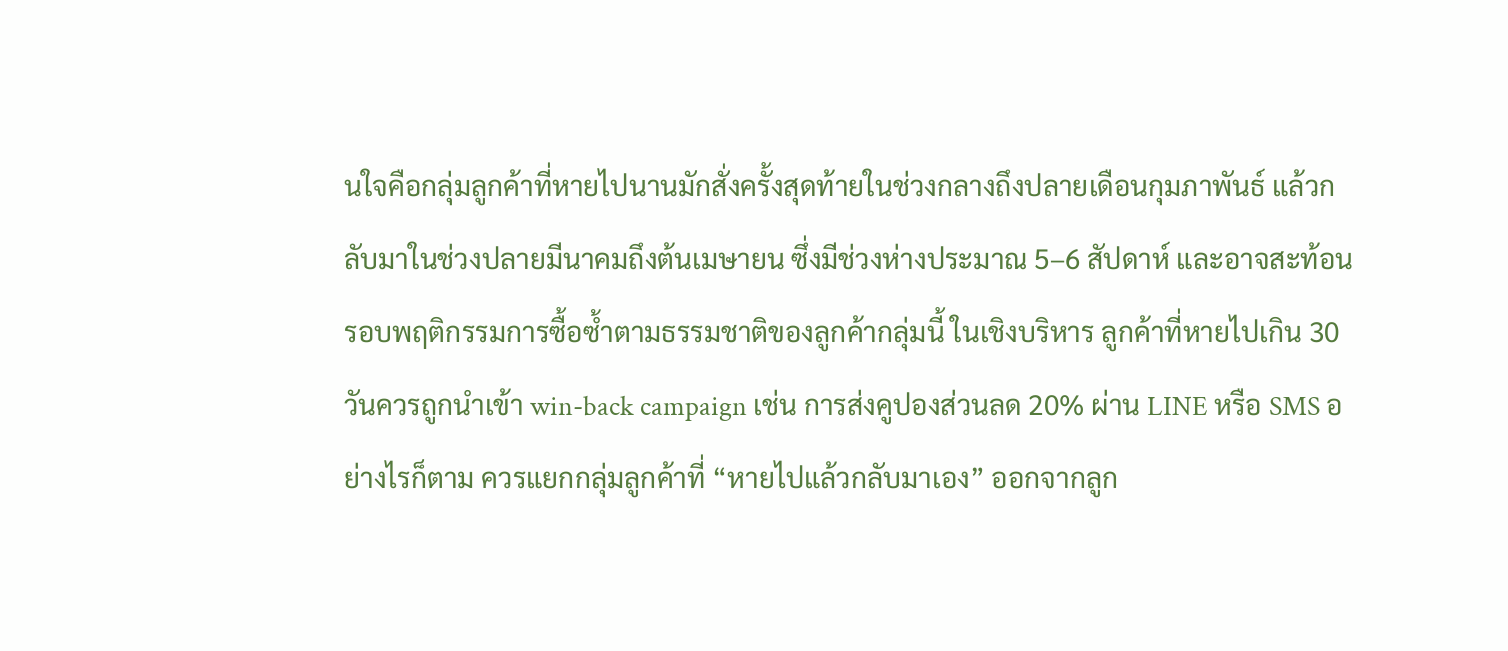นใจคือกลุ่มลูกค้าที่หายไปนานมักสั่งครั้งสุดท้ายในช่วงกลางถึงปลายเดือนกุมภาพันธ์ แล้วกลับมาในช่วงปลายมีนาคมถึงต้นเมษายน ซึ่งมีช่วงห่างประมาณ 5–6 สัปดาห์ และอาจสะท้อนรอบพฤติกรรมการซื้อซ้ำตามธรรมชาติของลูกค้ากลุ่มนี้ ในเชิงบริหาร ลูกค้าที่หายไปเกิน 30 วันควรถูกนำเข้า win-back campaign เช่น การส่งคูปองส่วนลด 20% ผ่าน LINE หรือ SMS อย่างไรก็ตาม ควรแยกกลุ่มลูกค้าที่ “หายไปแล้วกลับมาเอง” ออกจากลูก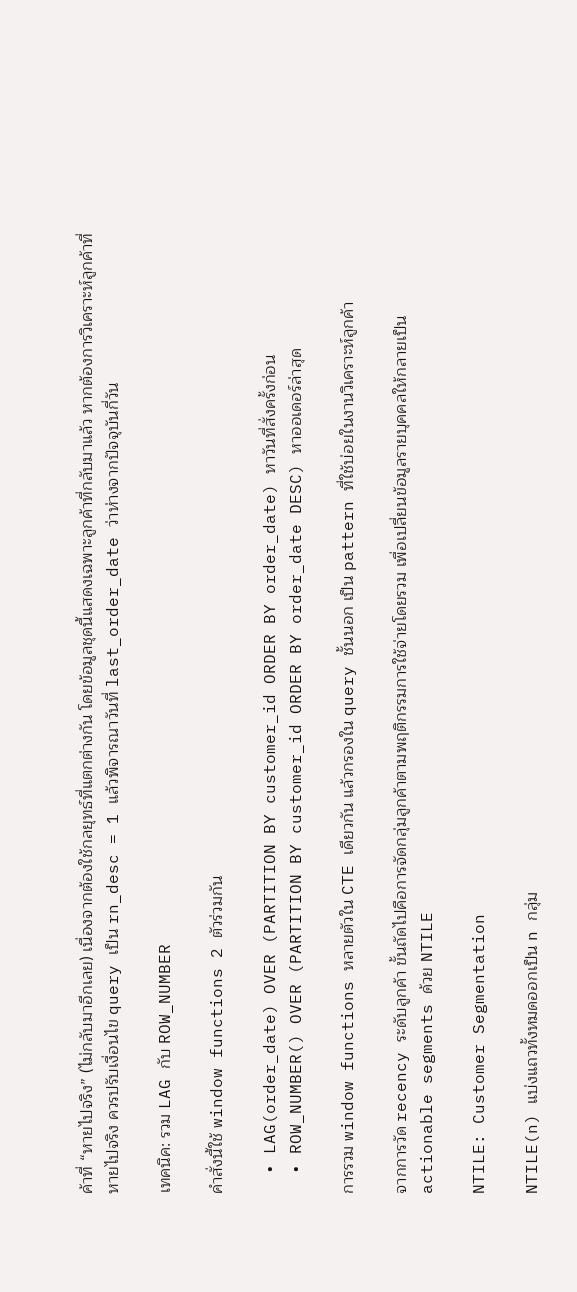ค้าที่ “หายไปจริง” (ไม่กลับมาอีกเลย) เนื่องจากต้องใช้กลยุทธ์ที่แตกต่างกัน โดยข้อมูลชุดนี้แสดงเฉพาะลูกค้าที่กลับมาแล้ว หากต้องการวิเคราะห์ลูกค้าที่หายไปจริง ควรปรับเงื่อนไข query เป็น rn_desc = 1 แล้วพิจารณาวันที่ last_order_date ว่าห่างจากปัจจุบันกี่วัน

เทคนิค: รวม LAG กับ ROW_NUMBER

คำสั่งนี้ใช้ window functions 2 ตัวร่วมกัน

  • LAG(order_date) OVER (PARTITION BY customer_id ORDER BY order_date) หาวันที่สั่งครั้งก่อน
  • ROW_NUMBER() OVER (PARTITION BY customer_id ORDER BY order_date DESC) หาออเดอร์ล่าสุด

การรวม window functions หลายตัวใน CTE เดียวกัน แล้วกรองใน query ชั้นนอก เป็น pattern ที่ใช้บ่อยในงานวิเคราะห์ลูกค้า

จากการวัด recency ระดับลูกค้า ขั้นถัดไปคือการจัดกลุ่มลูกค้าตามพฤติกรรมการใช้จ่ายโดยรวม เพื่อเปลี่ยนข้อมูลรายบุคคลให้กลายเป็น actionable segments ด้วย NTILE

NTILE: Customer Segmentation

NTILE(n) แบ่งแถวทั้งหมดออกเป็น n กลุ่ม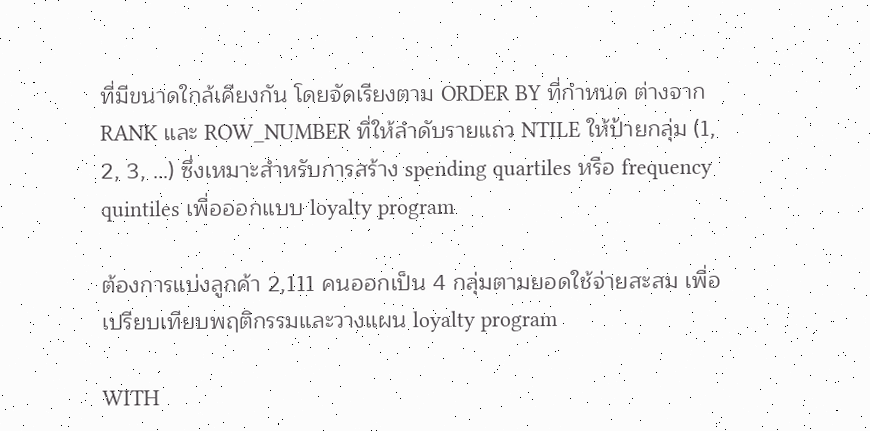ที่มีขนาดใกล้เคียงกัน โดยจัดเรียงตาม ORDER BY ที่กำหนด ต่างจาก RANK และ ROW_NUMBER ที่ให้ลำดับรายแถว NTILE ให้ป้ายกลุ่ม (1, 2, 3, …) ซึ่งเหมาะสำหรับการสร้าง spending quartiles หรือ frequency quintiles เพื่อออกแบบ loyalty program

ต้องการแบ่งลูกค้า 2,111 คนออกเป็น 4 กลุ่มตามยอดใช้จ่ายสะสม เพื่อเปรียบเทียบพฤติกรรมและวางแผน loyalty program

WITH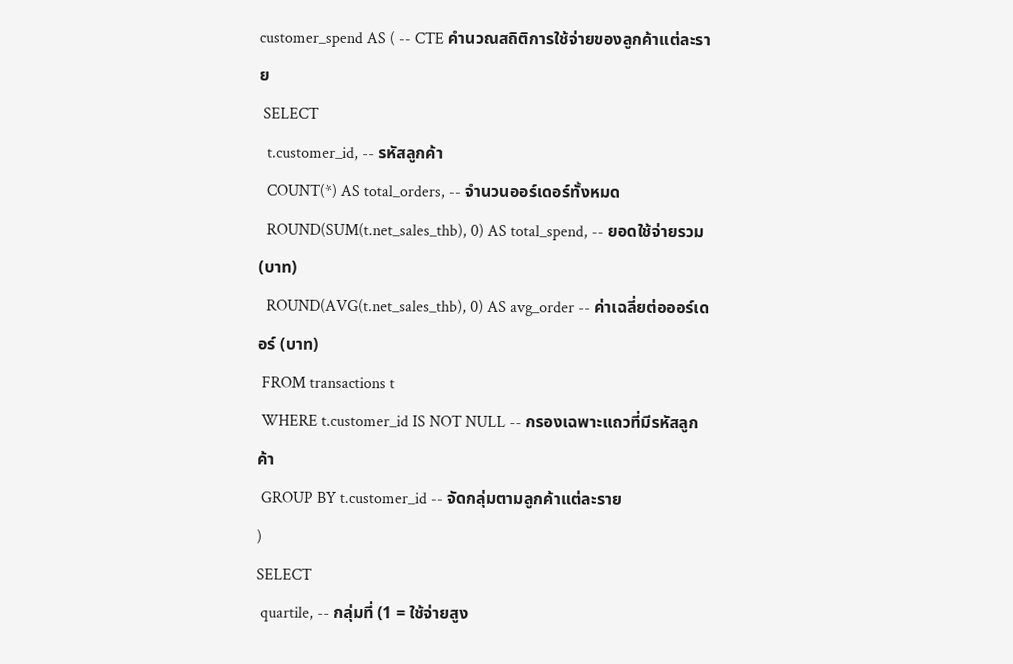customer_spend AS ( -- CTE คำนวณสถิติการใช้จ่ายของลูกค้าแต่ละราย
 SELECT
  t.customer_id, -- รหัสลูกค้า
  COUNT(*) AS total_orders, -- จำนวนออร์เดอร์ทั้งหมด
  ROUND(SUM(t.net_sales_thb), 0) AS total_spend, -- ยอดใช้จ่ายรวม (บาท)
  ROUND(AVG(t.net_sales_thb), 0) AS avg_order -- ค่าเฉลี่ยต่อออร์เดอร์ (บาท)
 FROM transactions t
 WHERE t.customer_id IS NOT NULL -- กรองเฉพาะแถวที่มีรหัสลูกค้า
 GROUP BY t.customer_id -- จัดกลุ่มตามลูกค้าแต่ละราย
)
SELECT
 quartile, -- กลุ่มที่ (1 = ใช้จ่ายสูง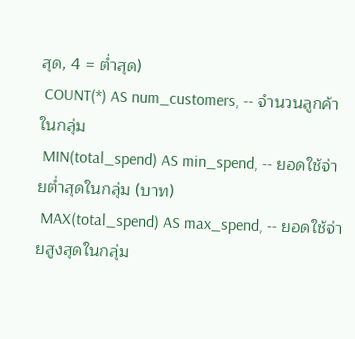สุด, 4 = ต่ำสุด)
 COUNT(*) AS num_customers, -- จำนวนลูกค้าในกลุ่ม
 MIN(total_spend) AS min_spend, -- ยอดใช้จ่ายต่ำสุดในกลุ่ม (บาท)
 MAX(total_spend) AS max_spend, -- ยอดใช้จ่ายสูงสุดในกลุ่ม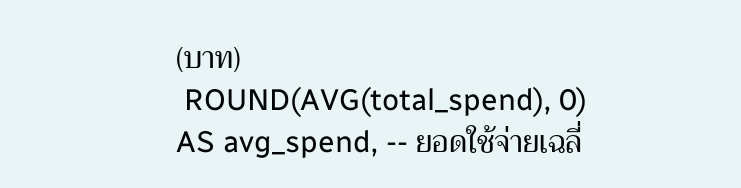(บาท)
 ROUND(AVG(total_spend), 0) AS avg_spend, -- ยอดใช้จ่ายเฉลี่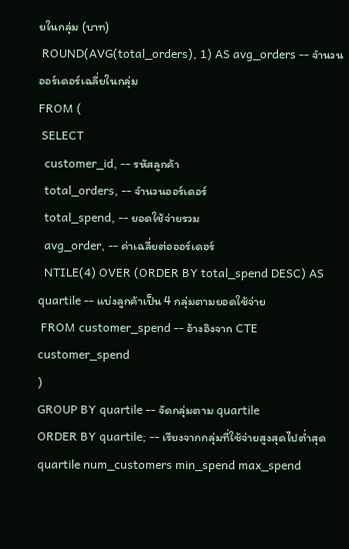ยในกลุ่ม (บาท)
 ROUND(AVG(total_orders), 1) AS avg_orders -- จำนวนออร์เดอร์เฉลี่ยในกลุ่ม
FROM (
 SELECT
  customer_id, -- รหัสลูกค้า
  total_orders, -- จำนวนออร์เดอร์
  total_spend, -- ยอดใช้จ่ายรวม
  avg_order, -- ค่าเฉลี่ยต่อออร์เดอร์
  NTILE(4) OVER (ORDER BY total_spend DESC) AS quartile -- แบ่งลูกค้าเป็น 4 กลุ่มตามยอดใช้จ่าย
 FROM customer_spend -- อ้างอิงจาก CTE customer_spend
)
GROUP BY quartile -- จัดกลุ่มตาม quartile
ORDER BY quartile; -- เรียงจากกลุ่มที่ใช้จ่ายสูงสุดไปต่ำสุด
quartile num_customers min_spend max_spend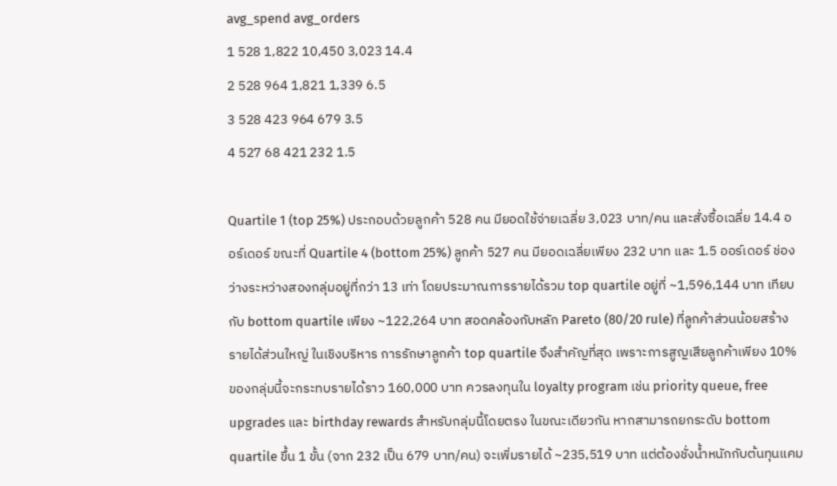avg_spend avg_orders
1 528 1,822 10,450 3,023 14.4
2 528 964 1,821 1,339 6.5
3 528 423 964 679 3.5
4 527 68 421 232 1.5

Quartile 1 (top 25%) ประกอบด้วยลูกค้า 528 คน มียอดใช้จ่ายเฉลี่ย 3,023 บาท/คน และสั่งซื้อเฉลี่ย 14.4 ออร์เดอร์ ขณะที่ Quartile 4 (bottom 25%) ลูกค้า 527 คน มียอดเฉลี่ยเพียง 232 บาท และ 1.5 ออร์เดอร์ ช่องว่างระหว่างสองกลุ่มอยู่ที่กว่า 13 เท่า โดยประมาณการรายได้รวม top quartile อยู่ที่ ~1,596,144 บาท เทียบกับ bottom quartile เพียง ~122,264 บาท สอดคล้องกับหลัก Pareto (80/20 rule) ที่ลูกค้าส่วนน้อยสร้างรายได้ส่วนใหญ่ ในเชิงบริหาร การรักษาลูกค้า top quartile จึงสำคัญที่สุด เพราะการสูญเสียลูกค้าเพียง 10% ของกลุ่มนี้จะกระทบรายได้ราว 160,000 บาท ควรลงทุนใน loyalty program เช่น priority queue, free upgrades และ birthday rewards สำหรับกลุ่มนี้โดยตรง ในขณะเดียวกัน หากสามารถยกระดับ bottom quartile ขึ้น 1 ขั้น (จาก 232 เป็น 679 บาท/คน) จะเพิ่มรายได้ ~235,519 บาท แต่ต้องชั่งน้ำหนักกับต้นทุนแคม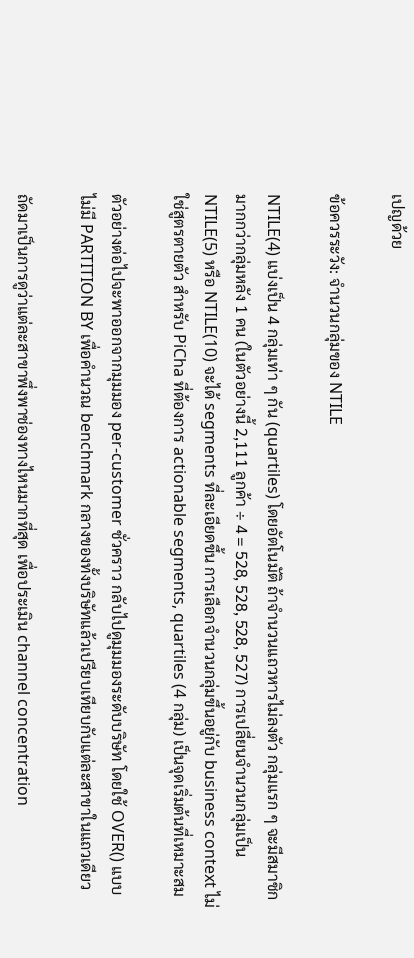เปญด้วย

ข้อควรระวัง: จำนวนกลุ่มของ NTILE

NTILE(4) แบ่งเป็น 4 กลุ่มเท่า ๆ กัน (quartiles) โดยอัตโนมัติ ถ้าจำนวนแถวหารไม่ลงตัว กลุ่มแรก ๆ จะมีสมาชิกมากกว่ากลุ่มหลัง 1 คน (ในตัวอย่างนี้ 2,111 ลูกค้า ÷ 4 = 528, 528, 528, 527) การเปลี่ยนจำนวนกลุ่มเป็น NTILE(5) หรือ NTILE(10) จะได้ segments ที่ละเอียดขึ้น การเลือกจำนวนกลุ่มขึ้นอยู่กับ business context ไม่ใช่สูตรตายตัว สำหรับ PiCha ที่ต้องการ actionable segments, quartiles (4 กลุ่ม) เป็นจุดเริ่มต้นที่เหมาะสม

ตัวอย่างต่อไปจะพาออกจากมุมมอง per-customer ชั่วคราว กลับไปดูมุมมองระดับบริษัท โดยใช้ OVER() แบบไม่มี PARTITION BY เพื่อคำนวณ benchmark กลางของทั้งบริษัทแล้วเปรียบเทียบกับแต่ละสาขาในแถวเดียว

ถัดมาเป็นการดูว่าแต่ละสาขาพึ่งพาช่องทางไหนมากที่สุด เพื่อประเมิน channel concentration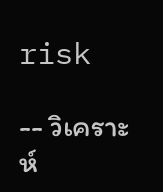risk

-- วิเคราะห์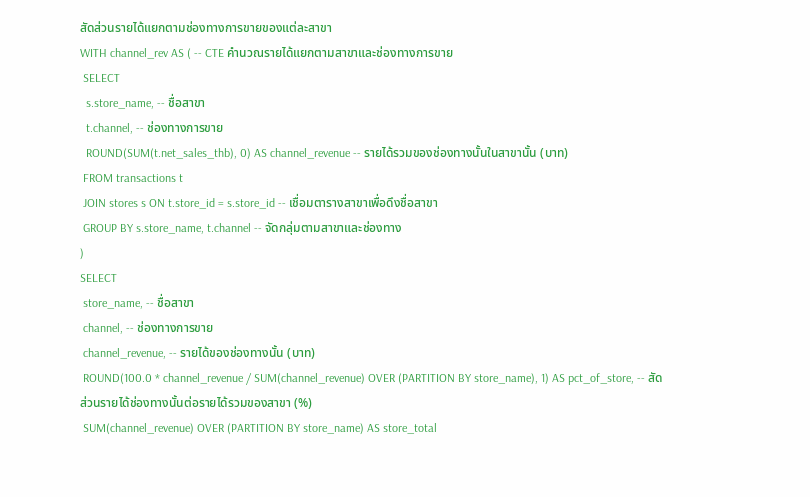สัดส่วนรายได้แยกตามช่องทางการขายของแต่ละสาขา
WITH channel_rev AS ( -- CTE คำนวณรายได้แยกตามสาขาและช่องทางการขาย
 SELECT
  s.store_name, -- ชื่อสาขา
  t.channel, -- ช่องทางการขาย
  ROUND(SUM(t.net_sales_thb), 0) AS channel_revenue -- รายได้รวมของช่องทางนั้นในสาขานั้น (บาท)
 FROM transactions t
 JOIN stores s ON t.store_id = s.store_id -- เชื่อมตารางสาขาเพื่อดึงชื่อสาขา
 GROUP BY s.store_name, t.channel -- จัดกลุ่มตามสาขาและช่องทาง
)
SELECT
 store_name, -- ชื่อสาขา
 channel, -- ช่องทางการขาย
 channel_revenue, -- รายได้ของช่องทางนั้น (บาท)
 ROUND(100.0 * channel_revenue / SUM(channel_revenue) OVER (PARTITION BY store_name), 1) AS pct_of_store, -- สัดส่วนรายได้ช่องทางนั้นต่อรายได้รวมของสาขา (%)
 SUM(channel_revenue) OVER (PARTITION BY store_name) AS store_total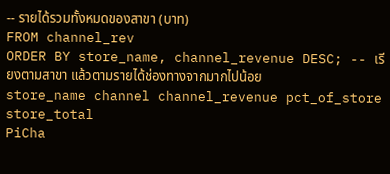-- รายได้รวมทั้งหมดของสาขา (บาท)
FROM channel_rev
ORDER BY store_name, channel_revenue DESC; -- เรียงตามสาขา แล้วตามรายได้ช่องทางจากมากไปน้อย
store_name channel channel_revenue pct_of_store store_total
PiCha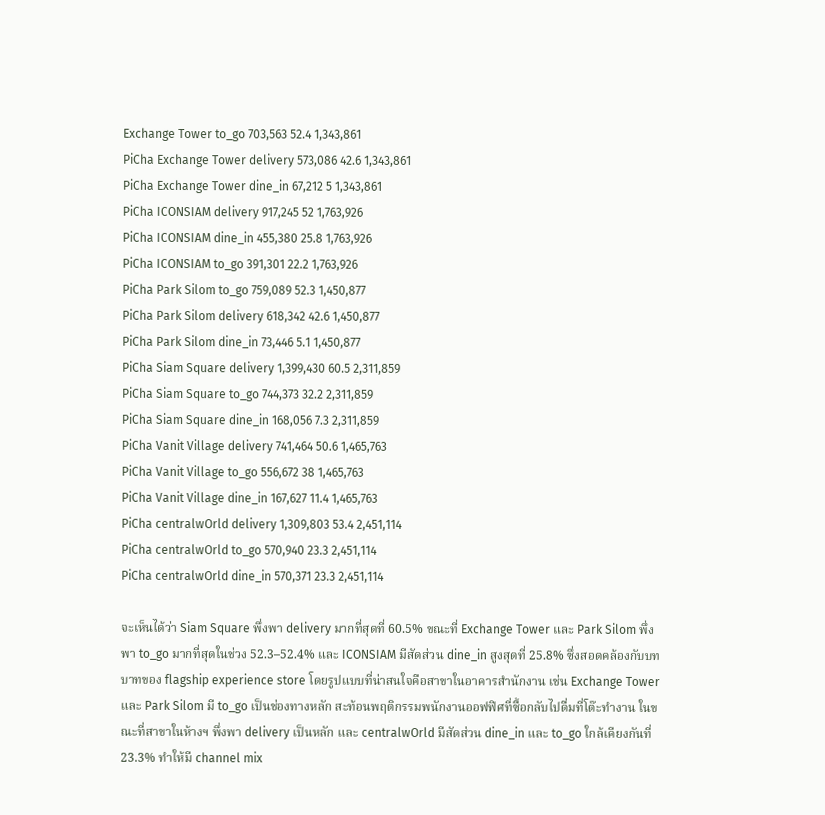Exchange Tower to_go 703,563 52.4 1,343,861
PiCha Exchange Tower delivery 573,086 42.6 1,343,861
PiCha Exchange Tower dine_in 67,212 5 1,343,861
PiCha ICONSIAM delivery 917,245 52 1,763,926
PiCha ICONSIAM dine_in 455,380 25.8 1,763,926
PiCha ICONSIAM to_go 391,301 22.2 1,763,926
PiCha Park Silom to_go 759,089 52.3 1,450,877
PiCha Park Silom delivery 618,342 42.6 1,450,877
PiCha Park Silom dine_in 73,446 5.1 1,450,877
PiCha Siam Square delivery 1,399,430 60.5 2,311,859
PiCha Siam Square to_go 744,373 32.2 2,311,859
PiCha Siam Square dine_in 168,056 7.3 2,311,859
PiCha Vanit Village delivery 741,464 50.6 1,465,763
PiCha Vanit Village to_go 556,672 38 1,465,763
PiCha Vanit Village dine_in 167,627 11.4 1,465,763
PiCha centralwOrld delivery 1,309,803 53.4 2,451,114
PiCha centralwOrld to_go 570,940 23.3 2,451,114
PiCha centralwOrld dine_in 570,371 23.3 2,451,114

จะเห็นได้ว่า Siam Square พึ่งพา delivery มากที่สุดที่ 60.5% ขณะที่ Exchange Tower และ Park Silom พึ่งพา to_go มากที่สุดในช่วง 52.3–52.4% และ ICONSIAM มีสัดส่วน dine_in สูงสุดที่ 25.8% ซึ่งสอดคล้องกับบทบาทของ flagship experience store โดยรูปแบบที่น่าสนใจคือสาขาในอาคารสำนักงาน เช่น Exchange Tower และ Park Silom มี to_go เป็นช่องทางหลัก สะท้อนพฤติกรรมพนักงานออฟฟิศที่ซื้อกลับไปดื่มที่โต๊ะทำงาน ในขณะที่สาขาในห้างฯ พึ่งพา delivery เป็นหลัก และ centralwOrld มีสัดส่วน dine_in และ to_go ใกล้เคียงกันที่ 23.3% ทำให้มี channel mix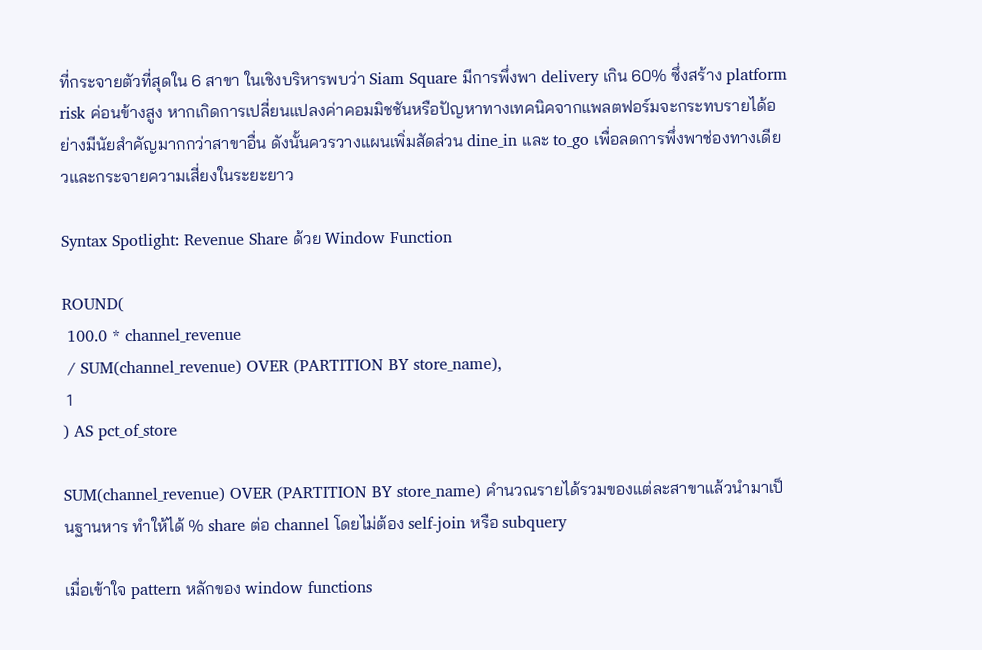ที่กระจายตัวที่สุดใน 6 สาขา ในเชิงบริหารพบว่า Siam Square มีการพึ่งพา delivery เกิน 60% ซึ่งสร้าง platform risk ค่อนข้างสูง หากเกิดการเปลี่ยนแปลงค่าคอมมิชชันหรือปัญหาทางเทคนิคจากแพลตฟอร์มจะกระทบรายได้อย่างมีนัยสำคัญมากกว่าสาขาอื่น ดังนั้นควรวางแผนเพิ่มสัดส่วน dine_in และ to_go เพื่อลดการพึ่งพาช่องทางเดียวและกระจายความเสี่ยงในระยะยาว

Syntax Spotlight: Revenue Share ด้วย Window Function

ROUND(
 100.0 * channel_revenue
 / SUM(channel_revenue) OVER (PARTITION BY store_name),
 1
) AS pct_of_store

SUM(channel_revenue) OVER (PARTITION BY store_name) คำนวณรายได้รวมของแต่ละสาขาแล้วนำมาเป็นฐานหาร ทำให้ได้ % share ต่อ channel โดยไม่ต้อง self-join หรือ subquery

เมื่อเข้าใจ pattern หลักของ window functions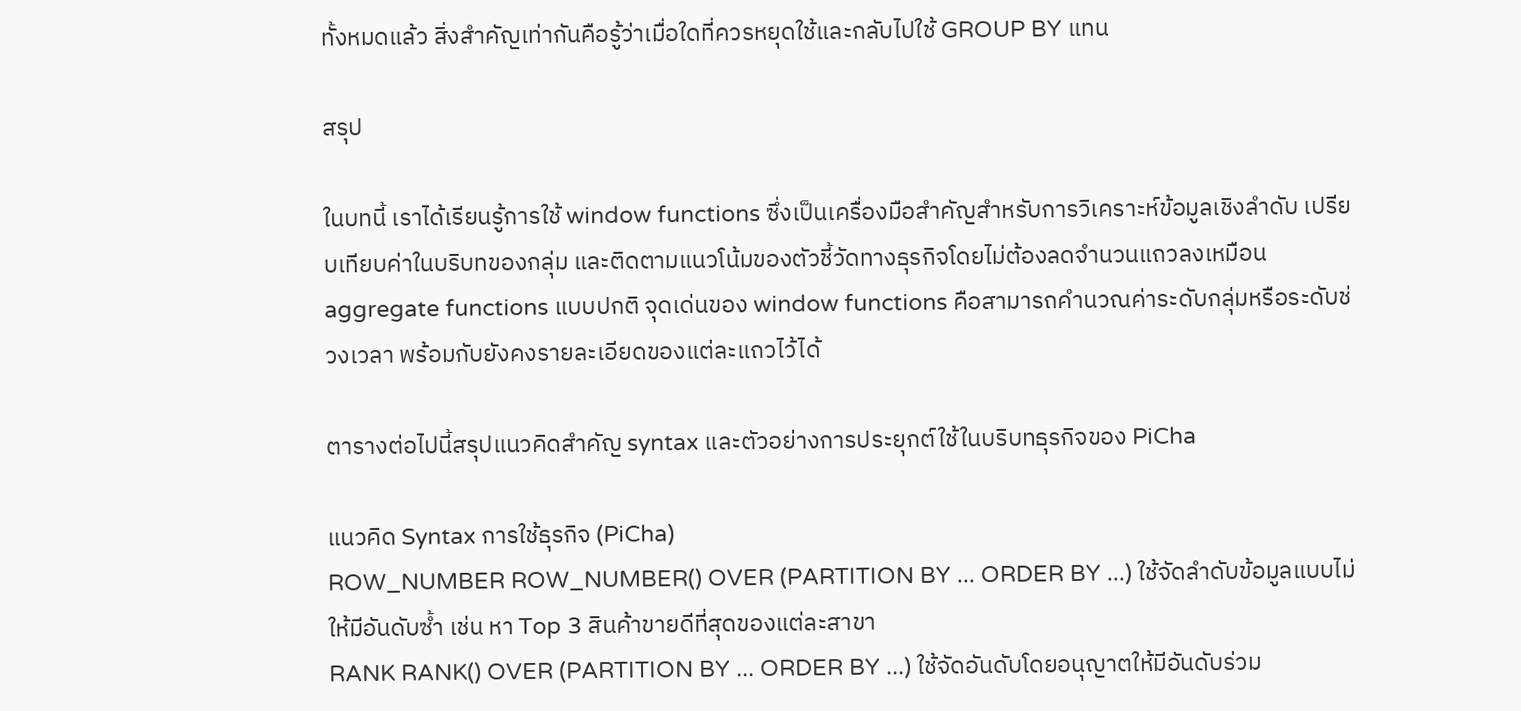ทั้งหมดแล้ว สิ่งสำคัญเท่ากันคือรู้ว่าเมื่อใดที่ควรหยุดใช้และกลับไปใช้ GROUP BY แทน

สรุป

ในบทนี้ เราได้เรียนรู้การใช้ window functions ซึ่งเป็นเครื่องมือสำคัญสำหรับการวิเคราะห์ข้อมูลเชิงลำดับ เปรียบเทียบค่าในบริบทของกลุ่ม และติดตามแนวโน้มของตัวชี้วัดทางธุรกิจโดยไม่ต้องลดจำนวนแถวลงเหมือน aggregate functions แบบปกติ จุดเด่นของ window functions คือสามารถคำนวณค่าระดับกลุ่มหรือระดับช่วงเวลา พร้อมกับยังคงรายละเอียดของแต่ละแถวไว้ได้

ตารางต่อไปนี้สรุปแนวคิดสำคัญ syntax และตัวอย่างการประยุกต์ใช้ในบริบทธุรกิจของ PiCha

แนวคิด Syntax การใช้ธุรกิจ (PiCha)
ROW_NUMBER ROW_NUMBER() OVER (PARTITION BY ... ORDER BY ...) ใช้จัดลำดับข้อมูลแบบไม่ให้มีอันดับซ้ำ เช่น หา Top 3 สินค้าขายดีที่สุดของแต่ละสาขา
RANK RANK() OVER (PARTITION BY ... ORDER BY ...) ใช้จัดอันดับโดยอนุญาตให้มีอันดับร่วม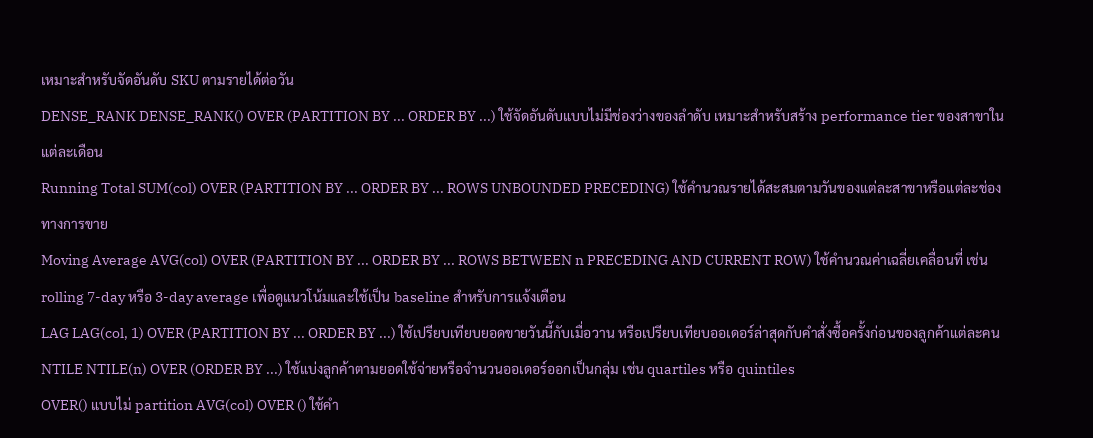เหมาะสำหรับจัดอันดับ SKU ตามรายได้ต่อวัน
DENSE_RANK DENSE_RANK() OVER (PARTITION BY ... ORDER BY ...) ใช้จัดอันดับแบบไม่มีช่องว่างของลำดับ เหมาะสำหรับสร้าง performance tier ของสาขาในแต่ละเดือน
Running Total SUM(col) OVER (PARTITION BY ... ORDER BY ... ROWS UNBOUNDED PRECEDING) ใช้คำนวณรายได้สะสมตามวันของแต่ละสาขาหรือแต่ละช่องทางการขาย
Moving Average AVG(col) OVER (PARTITION BY ... ORDER BY ... ROWS BETWEEN n PRECEDING AND CURRENT ROW) ใช้คำนวณค่าเฉลี่ยเคลื่อนที่ เช่น rolling 7-day หรือ 3-day average เพื่อดูแนวโน้มและใช้เป็น baseline สำหรับการแจ้งเตือน
LAG LAG(col, 1) OVER (PARTITION BY ... ORDER BY ...) ใช้เปรียบเทียบยอดขายวันนี้กับเมื่อวาน หรือเปรียบเทียบออเดอร์ล่าสุดกับคำสั่งซื้อครั้งก่อนของลูกค้าแต่ละคน
NTILE NTILE(n) OVER (ORDER BY ...) ใช้แบ่งลูกค้าตามยอดใช้จ่ายหรือจำนวนออเดอร์ออกเป็นกลุ่ม เช่น quartiles หรือ quintiles
OVER() แบบไม่ partition AVG(col) OVER () ใช้คำ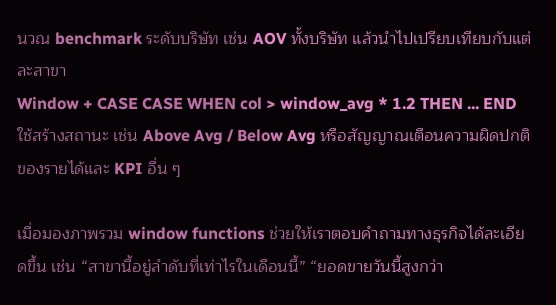นวณ benchmark ระดับบริษัท เช่น AOV ทั้งบริษัท แล้วนำไปเปรียบเทียบกับแต่ละสาขา
Window + CASE CASE WHEN col > window_avg * 1.2 THEN ... END ใช้สร้างสถานะ เช่น Above Avg / Below Avg หรือสัญญาณเตือนความผิดปกติของรายได้และ KPI อื่น ๆ

เมื่อมองภาพรวม window functions ช่วยให้เราตอบคำถามทางธุรกิจได้ละเอียดขึ้น เช่น “สาขานี้อยู่ลำดับที่เท่าไรในเดือนนี้” “ยอดขายวันนี้สูงกว่า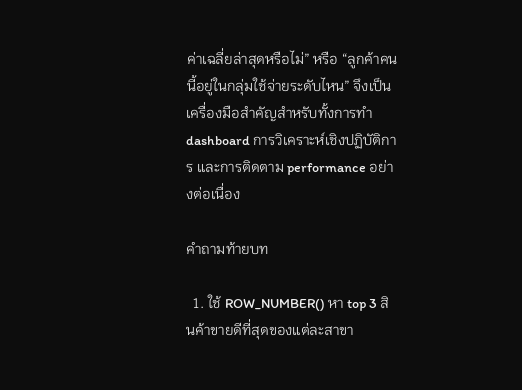ค่าเฉลี่ยล่าสุดหรือไม่” หรือ “ลูกค้าคนนี้อยู่ในกลุ่มใช้จ่ายระดับไหน” จึงเป็นเครื่องมือสำคัญสำหรับทั้งการทำ dashboard การวิเคราะห์เชิงปฏิบัติการ และการติดตาม performance อย่างต่อเนื่อง

คำถามท้ายบท

  1. ใช้ ROW_NUMBER() หา top 3 สินค้าขายดีที่สุดของแต่ละสาขา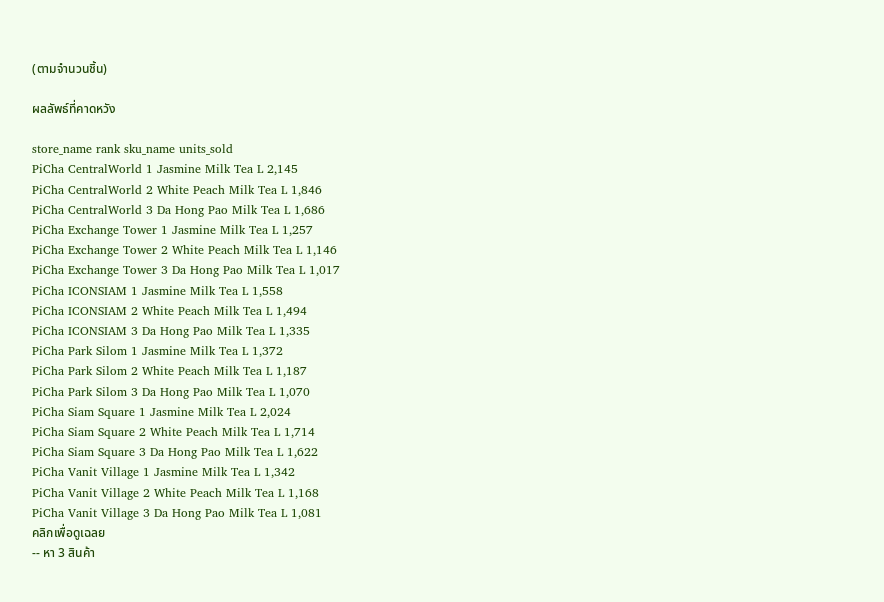(ตามจำนวนชิ้น)

ผลลัพธ์ที่คาดหวัง

store_name rank sku_name units_sold
PiCha CentralWorld 1 Jasmine Milk Tea L 2,145
PiCha CentralWorld 2 White Peach Milk Tea L 1,846
PiCha CentralWorld 3 Da Hong Pao Milk Tea L 1,686
PiCha Exchange Tower 1 Jasmine Milk Tea L 1,257
PiCha Exchange Tower 2 White Peach Milk Tea L 1,146
PiCha Exchange Tower 3 Da Hong Pao Milk Tea L 1,017
PiCha ICONSIAM 1 Jasmine Milk Tea L 1,558
PiCha ICONSIAM 2 White Peach Milk Tea L 1,494
PiCha ICONSIAM 3 Da Hong Pao Milk Tea L 1,335
PiCha Park Silom 1 Jasmine Milk Tea L 1,372
PiCha Park Silom 2 White Peach Milk Tea L 1,187
PiCha Park Silom 3 Da Hong Pao Milk Tea L 1,070
PiCha Siam Square 1 Jasmine Milk Tea L 2,024
PiCha Siam Square 2 White Peach Milk Tea L 1,714
PiCha Siam Square 3 Da Hong Pao Milk Tea L 1,622
PiCha Vanit Village 1 Jasmine Milk Tea L 1,342
PiCha Vanit Village 2 White Peach Milk Tea L 1,168
PiCha Vanit Village 3 Da Hong Pao Milk Tea L 1,081
คลิกเพื่อดูเฉลย
-- หา 3 สินค้า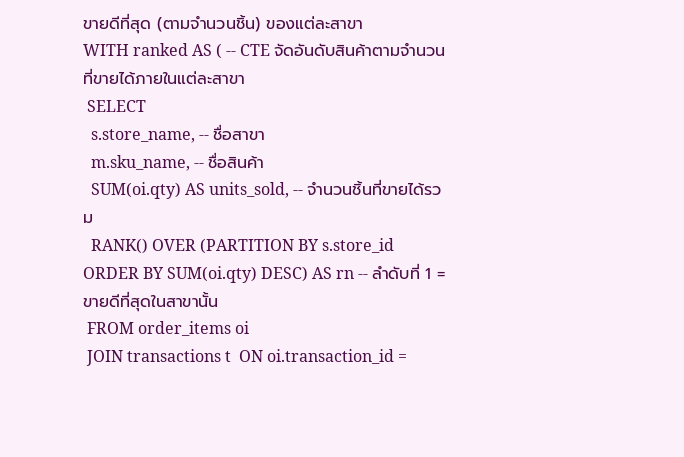ขายดีที่สุด (ตามจำนวนชิ้น) ของแต่ละสาขา
WITH ranked AS ( -- CTE จัดอันดับสินค้าตามจำนวนที่ขายได้ภายในแต่ละสาขา
 SELECT
  s.store_name, -- ชื่อสาขา
  m.sku_name, -- ชื่อสินค้า
  SUM(oi.qty) AS units_sold, -- จำนวนชิ้นที่ขายได้รวม
  RANK() OVER (PARTITION BY s.store_id ORDER BY SUM(oi.qty) DESC) AS rn -- ลำดับที่ 1 = ขายดีที่สุดในสาขานั้น
 FROM order_items oi
 JOIN transactions t  ON oi.transaction_id =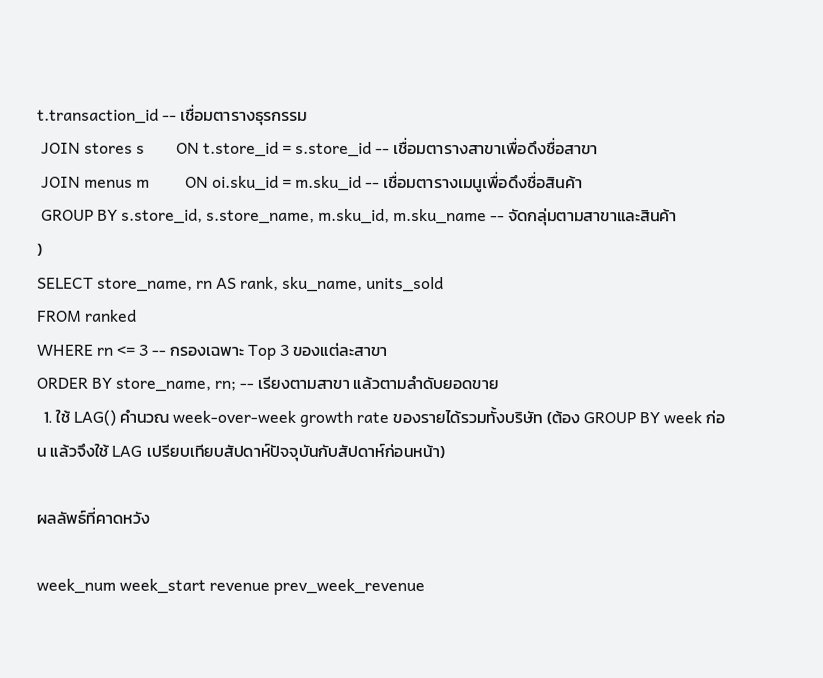t.transaction_id -- เชื่อมตารางธุรกรรม
 JOIN stores s        ON t.store_id = s.store_id -- เชื่อมตารางสาขาเพื่อดึงชื่อสาขา
 JOIN menus m         ON oi.sku_id = m.sku_id -- เชื่อมตารางเมนูเพื่อดึงชื่อสินค้า
 GROUP BY s.store_id, s.store_name, m.sku_id, m.sku_name -- จัดกลุ่มตามสาขาและสินค้า
)
SELECT store_name, rn AS rank, sku_name, units_sold
FROM ranked
WHERE rn <= 3 -- กรองเฉพาะ Top 3 ของแต่ละสาขา
ORDER BY store_name, rn; -- เรียงตามสาขา แล้วตามลำดับยอดขาย
  1. ใช้ LAG() คำนวณ week-over-week growth rate ของรายได้รวมทั้งบริษัท (ต้อง GROUP BY week ก่อน แล้วจึงใช้ LAG เปรียบเทียบสัปดาห์ปัจจุบันกับสัปดาห์ก่อนหน้า)

ผลลัพธ์ที่คาดหวัง

week_num week_start revenue prev_week_revenue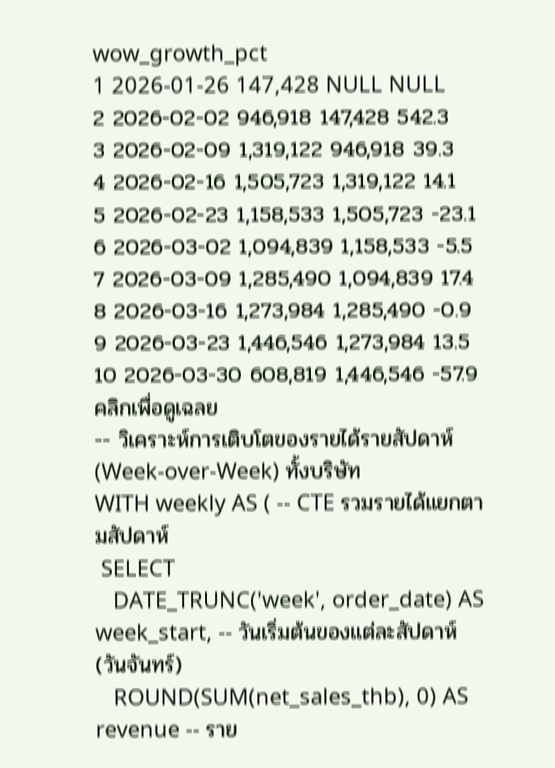wow_growth_pct
1 2026-01-26 147,428 NULL NULL
2 2026-02-02 946,918 147,428 542.3
3 2026-02-09 1,319,122 946,918 39.3
4 2026-02-16 1,505,723 1,319,122 14.1
5 2026-02-23 1,158,533 1,505,723 -23.1
6 2026-03-02 1,094,839 1,158,533 -5.5
7 2026-03-09 1,285,490 1,094,839 17.4
8 2026-03-16 1,273,984 1,285,490 -0.9
9 2026-03-23 1,446,546 1,273,984 13.5
10 2026-03-30 608,819 1,446,546 -57.9
คลิกเพื่อดูเฉลย
-- วิเคราะห์การเติบโตของรายได้รายสัปดาห์ (Week-over-Week) ทั้งบริษัท
WITH weekly AS ( -- CTE รวมรายได้แยกตามสัปดาห์
 SELECT
   DATE_TRUNC('week', order_date) AS week_start, -- วันเริ่มต้นของแต่ละสัปดาห์ (วันจันทร์)
   ROUND(SUM(net_sales_thb), 0) AS revenue -- ราย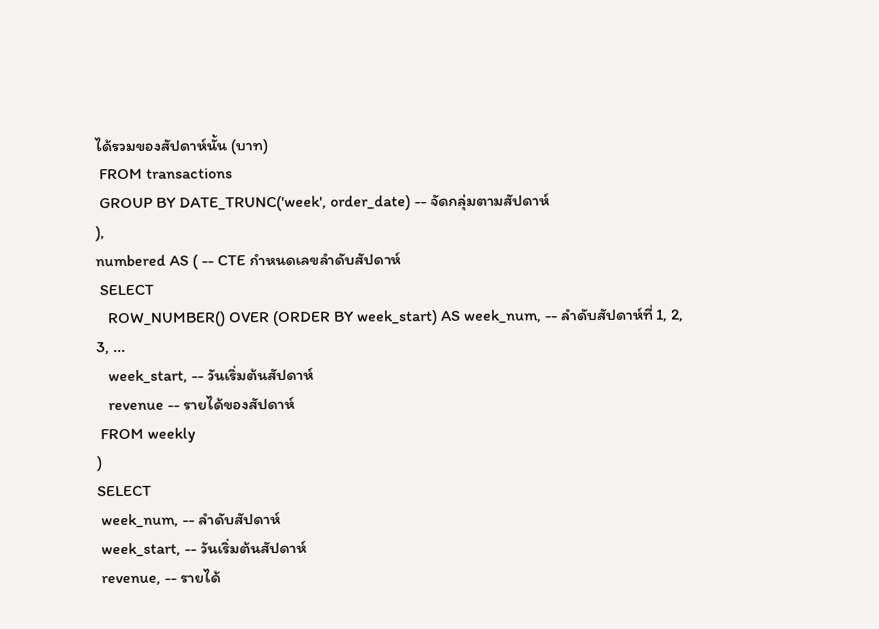ได้รวมของสัปดาห์นั้น (บาท)
 FROM transactions
 GROUP BY DATE_TRUNC('week', order_date) -- จัดกลุ่มตามสัปดาห์
),
numbered AS ( -- CTE กำหนดเลขลำดับสัปดาห์
 SELECT
   ROW_NUMBER() OVER (ORDER BY week_start) AS week_num, -- ลำดับสัปดาห์ที่ 1, 2, 3, ...
   week_start, -- วันเริ่มต้นสัปดาห์
   revenue -- รายได้ของสัปดาห์
 FROM weekly
)
SELECT
 week_num, -- ลำดับสัปดาห์
 week_start, -- วันเริ่มต้นสัปดาห์
 revenue, -- รายได้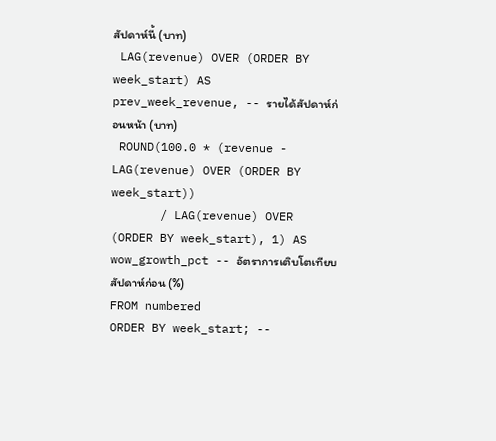สัปดาห์นี้ (บาท)
 LAG(revenue) OVER (ORDER BY week_start) AS prev_week_revenue, -- รายได้สัปดาห์ก่อนหน้า (บาท)
 ROUND(100.0 * (revenue - LAG(revenue) OVER (ORDER BY week_start))
       / LAG(revenue) OVER (ORDER BY week_start), 1) AS wow_growth_pct -- อัตราการเติบโตเทียบสัปดาห์ก่อน (%)
FROM numbered
ORDER BY week_start; --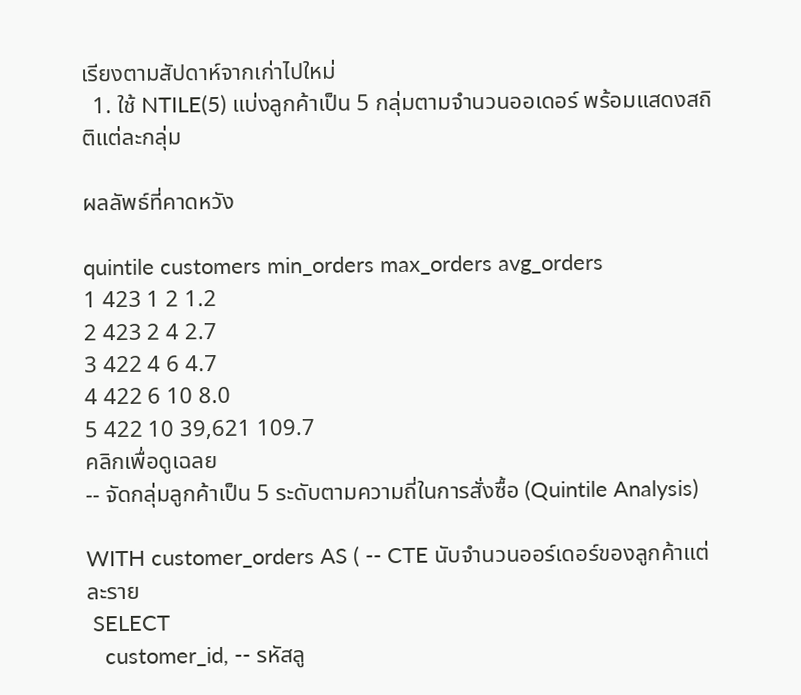เรียงตามสัปดาห์จากเก่าไปใหม่
  1. ใช้ NTILE(5) แบ่งลูกค้าเป็น 5 กลุ่มตามจำนวนออเดอร์ พร้อมแสดงสถิติแต่ละกลุ่ม

ผลลัพธ์ที่คาดหวัง

quintile customers min_orders max_orders avg_orders
1 423 1 2 1.2
2 423 2 4 2.7
3 422 4 6 4.7
4 422 6 10 8.0
5 422 10 39,621 109.7
คลิกเพื่อดูเฉลย
-- จัดกลุ่มลูกค้าเป็น 5 ระดับตามความถี่ในการสั่งซื้อ (Quintile Analysis)

WITH customer_orders AS ( -- CTE นับจำนวนออร์เดอร์ของลูกค้าแต่ละราย
 SELECT
   customer_id, -- รหัสลู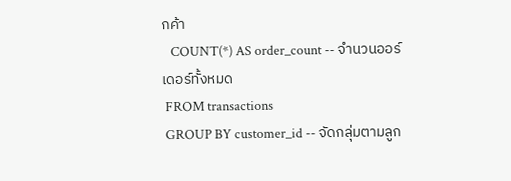กค้า
   COUNT(*) AS order_count -- จำนวนออร์เดอร์ทั้งหมด
 FROM transactions
 GROUP BY customer_id -- จัดกลุ่มตามลูก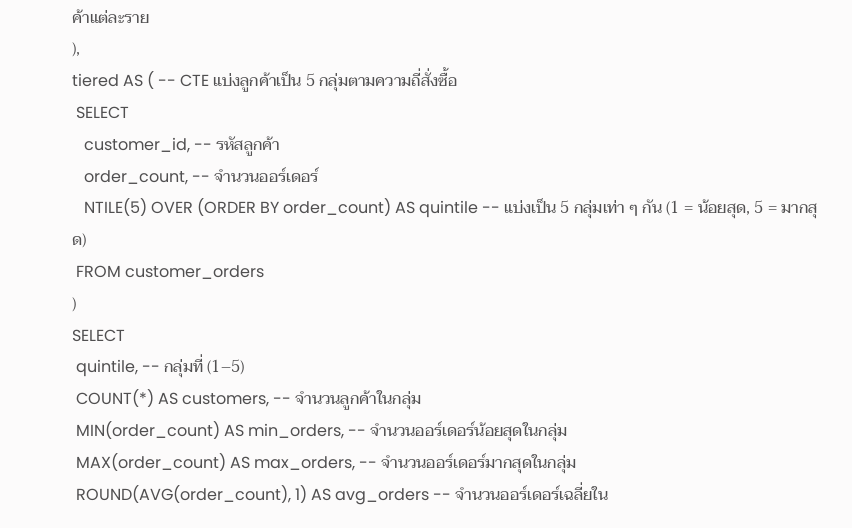ค้าแต่ละราย
),
tiered AS ( -- CTE แบ่งลูกค้าเป็น 5 กลุ่มตามความถี่สั่งซื้อ
 SELECT
   customer_id, -- รหัสลูกค้า
   order_count, -- จำนวนออร์เดอร์
   NTILE(5) OVER (ORDER BY order_count) AS quintile -- แบ่งเป็น 5 กลุ่มเท่า ๆ กัน (1 = น้อยสุด, 5 = มากสุด)
 FROM customer_orders
)
SELECT
 quintile, -- กลุ่มที่ (1–5)
 COUNT(*) AS customers, -- จำนวนลูกค้าในกลุ่ม
 MIN(order_count) AS min_orders, -- จำนวนออร์เดอร์น้อยสุดในกลุ่ม
 MAX(order_count) AS max_orders, -- จำนวนออร์เดอร์มากสุดในกลุ่ม
 ROUND(AVG(order_count), 1) AS avg_orders -- จำนวนออร์เดอร์เฉลี่ยใน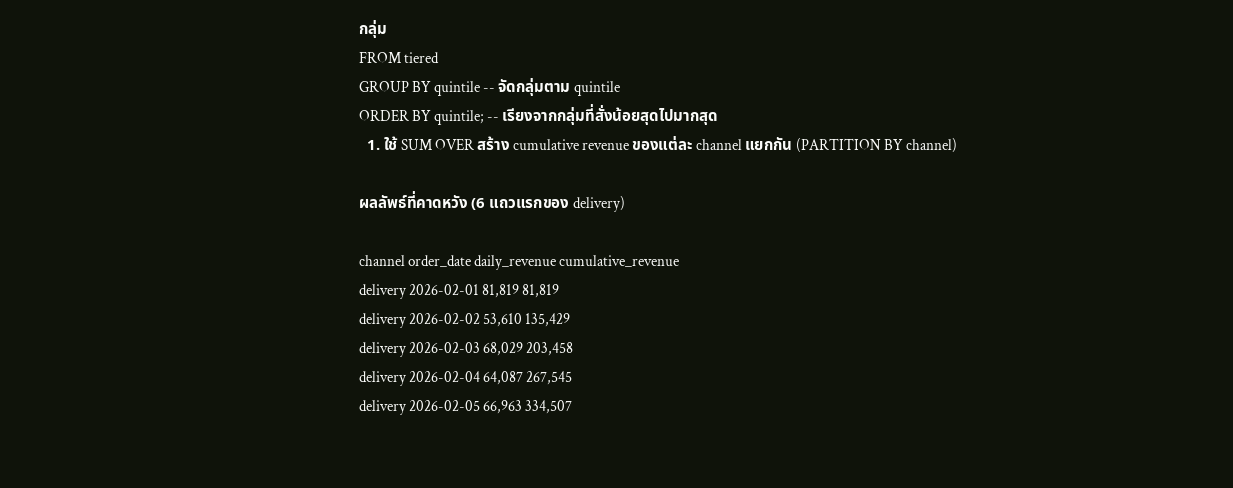กลุ่ม
FROM tiered
GROUP BY quintile -- จัดกลุ่มตาม quintile
ORDER BY quintile; -- เรียงจากกลุ่มที่สั่งน้อยสุดไปมากสุด
  1. ใช้ SUM OVER สร้าง cumulative revenue ของแต่ละ channel แยกกัน (PARTITION BY channel)

ผลลัพธ์ที่คาดหวัง (6 แถวแรกของ delivery)

channel order_date daily_revenue cumulative_revenue
delivery 2026-02-01 81,819 81,819
delivery 2026-02-02 53,610 135,429
delivery 2026-02-03 68,029 203,458
delivery 2026-02-04 64,087 267,545
delivery 2026-02-05 66,963 334,507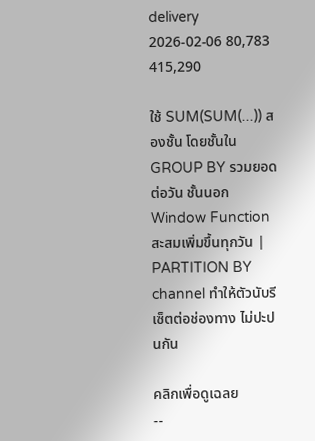delivery 2026-02-06 80,783 415,290

ใช้ SUM(SUM(...)) สองชั้น โดยชั้นใน GROUP BY รวมยอดต่อวัน ชั้นนอก Window Function สะสมเพิ่มขึ้นทุกวัน | PARTITION BY channel ทำให้ตัวนับรีเซ็ตต่อช่องทาง ไม่ปะปนกัน

คลิกเพื่อดูเฉลย
--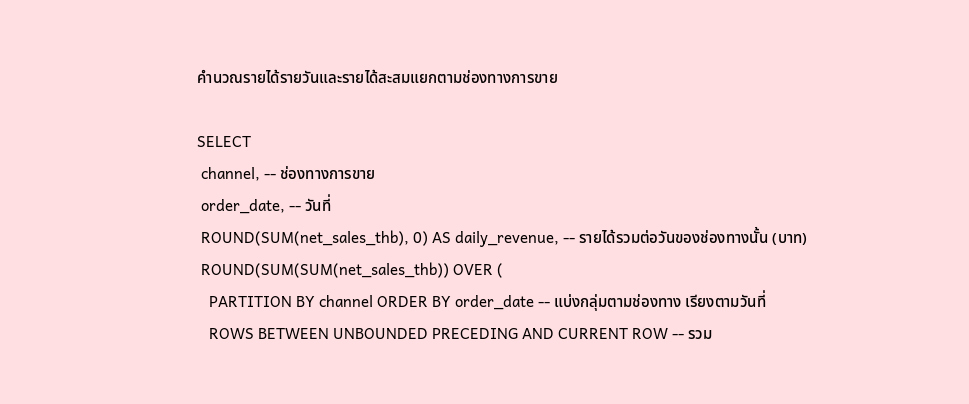คำนวณรายได้รายวันและรายได้สะสมแยกตามช่องทางการขาย

SELECT
 channel, -- ช่องทางการขาย
 order_date, -- วันที่
 ROUND(SUM(net_sales_thb), 0) AS daily_revenue, -- รายได้รวมต่อวันของช่องทางนั้น (บาท)
 ROUND(SUM(SUM(net_sales_thb)) OVER (
   PARTITION BY channel ORDER BY order_date -- แบ่งกลุ่มตามช่องทาง เรียงตามวันที่
   ROWS BETWEEN UNBOUNDED PRECEDING AND CURRENT ROW -- รวม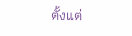ตั้งแต่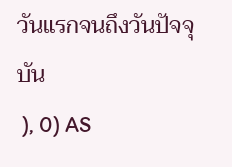วันแรกจนถึงวันปัจจุบัน
 ), 0) AS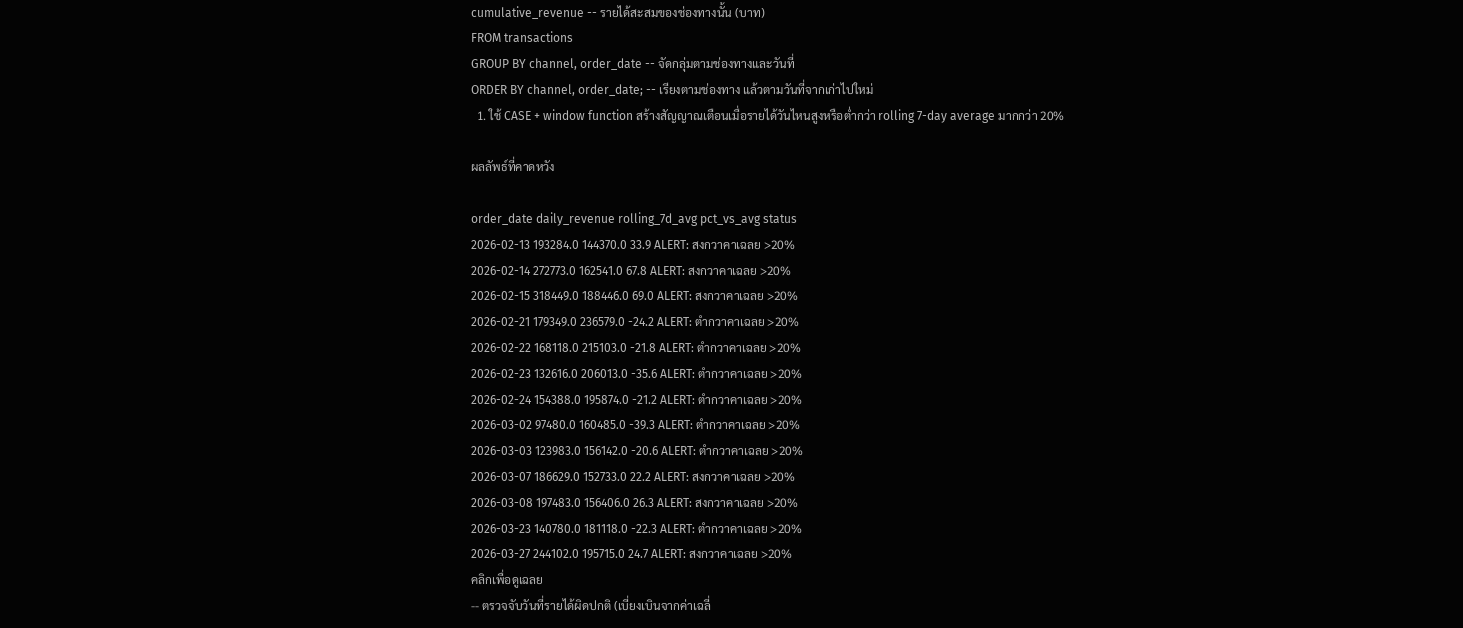cumulative_revenue -- รายได้สะสมของช่องทางนั้น (บาท)
FROM transactions
GROUP BY channel, order_date -- จัดกลุ่มตามช่องทางและวันที่
ORDER BY channel, order_date; -- เรียงตามช่องทาง แล้วตามวันที่จากเก่าไปใหม่
  1. ใช้ CASE + window function สร้างสัญญาณเตือนเมื่อรายได้วันไหนสูงหรือต่ำกว่า rolling 7-day average มากกว่า 20%

ผลลัพธ์ที่คาดหวัง

order_date daily_revenue rolling_7d_avg pct_vs_avg status
2026-02-13 193284.0 144370.0 33.9 ALERT: สงกวาคาเฉลย >20%
2026-02-14 272773.0 162541.0 67.8 ALERT: สงกวาคาเฉลย >20%
2026-02-15 318449.0 188446.0 69.0 ALERT: สงกวาคาเฉลย >20%
2026-02-21 179349.0 236579.0 -24.2 ALERT: ตำกวาคาเฉลย >20%
2026-02-22 168118.0 215103.0 -21.8 ALERT: ตำกวาคาเฉลย >20%
2026-02-23 132616.0 206013.0 -35.6 ALERT: ตำกวาคาเฉลย >20%
2026-02-24 154388.0 195874.0 -21.2 ALERT: ตำกวาคาเฉลย >20%
2026-03-02 97480.0 160485.0 -39.3 ALERT: ตำกวาคาเฉลย >20%
2026-03-03 123983.0 156142.0 -20.6 ALERT: ตำกวาคาเฉลย >20%
2026-03-07 186629.0 152733.0 22.2 ALERT: สงกวาคาเฉลย >20%
2026-03-08 197483.0 156406.0 26.3 ALERT: สงกวาคาเฉลย >20%
2026-03-23 140780.0 181118.0 -22.3 ALERT: ตำกวาคาเฉลย >20%
2026-03-27 244102.0 195715.0 24.7 ALERT: สงกวาคาเฉลย >20%
คลิกเพื่อดูเฉลย
-- ตรวจจับวันที่รายได้ผิดปกติ (เบี่ยงเบินจากค่าเฉลี่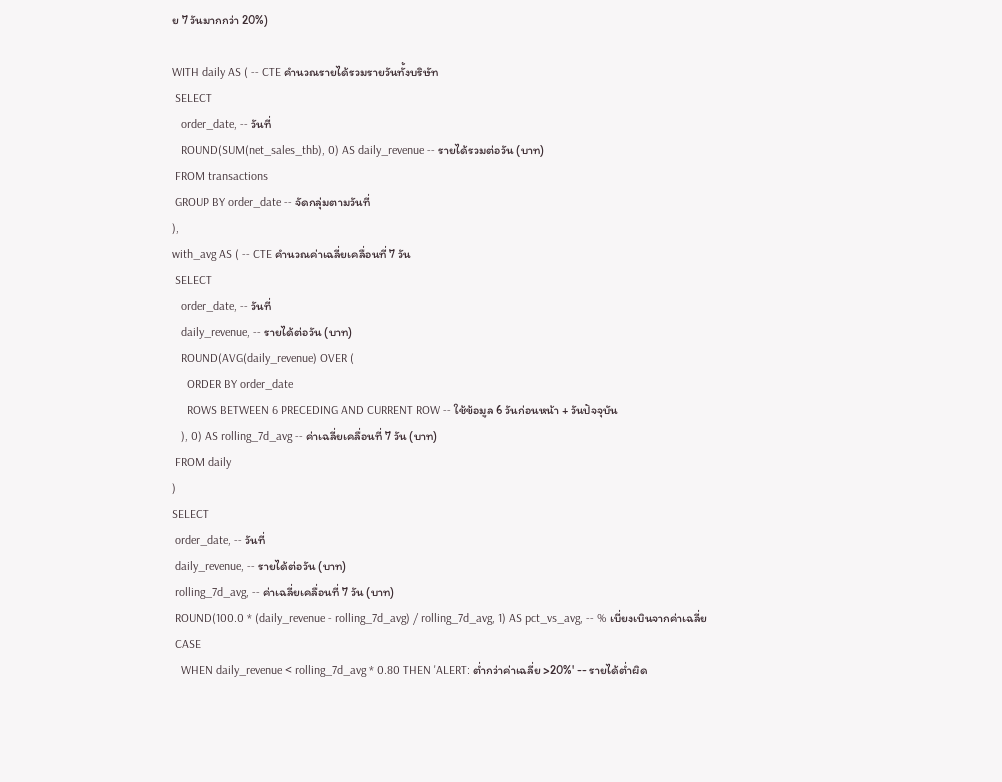ย 7 วันมากกว่า 20%)

WITH daily AS ( -- CTE คำนวณรายได้รวมรายวันทั้งบริษัท
 SELECT
   order_date, -- วันที่
   ROUND(SUM(net_sales_thb), 0) AS daily_revenue -- รายได้รวมต่อวัน (บาท)
 FROM transactions
 GROUP BY order_date -- จัดกลุ่มตามวันที่
),
with_avg AS ( -- CTE คำนวณค่าเฉลี่ยเคลื่อนที่ 7 วัน
 SELECT
   order_date, -- วันที่
   daily_revenue, -- รายได้ต่อวัน (บาท)
   ROUND(AVG(daily_revenue) OVER (
     ORDER BY order_date
     ROWS BETWEEN 6 PRECEDING AND CURRENT ROW -- ใช้ข้อมูล 6 วันก่อนหน้า + วันปัจจุบัน
   ), 0) AS rolling_7d_avg -- ค่าเฉลี่ยเคลื่อนที่ 7 วัน (บาท)
 FROM daily
)
SELECT
 order_date, -- วันที่
 daily_revenue, -- รายได้ต่อวัน (บาท)
 rolling_7d_avg, -- ค่าเฉลี่ยเคลื่อนที่ 7 วัน (บาท)
 ROUND(100.0 * (daily_revenue - rolling_7d_avg) / rolling_7d_avg, 1) AS pct_vs_avg, -- % เบี่ยงเบินจากค่าเฉลี่ย
 CASE
   WHEN daily_revenue < rolling_7d_avg * 0.80 THEN 'ALERT: ต่ำกว่าค่าเฉลี่ย >20%' -- รายได้ต่ำผิด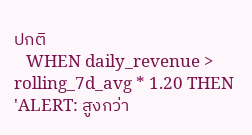ปกติ
   WHEN daily_revenue > rolling_7d_avg * 1.20 THEN 'ALERT: สูงกว่า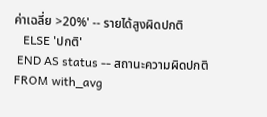ค่าเฉลี่ย >20%' -- รายได้สูงผิดปกติ
   ELSE 'ปกติ'
 END AS status -- สถานะความผิดปกติ
FROM with_avg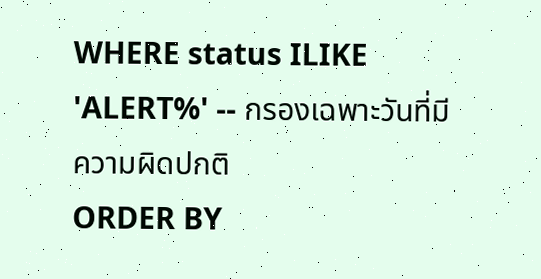WHERE status ILIKE 'ALERT%' -- กรองเฉพาะวันที่มีความผิดปกติ
ORDER BY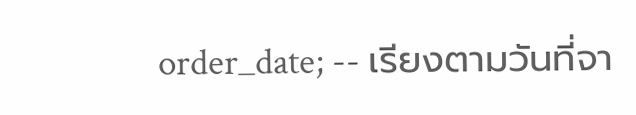order_date; -- เรียงตามวันที่จา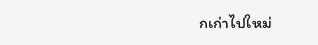กเก่าไปใหม่